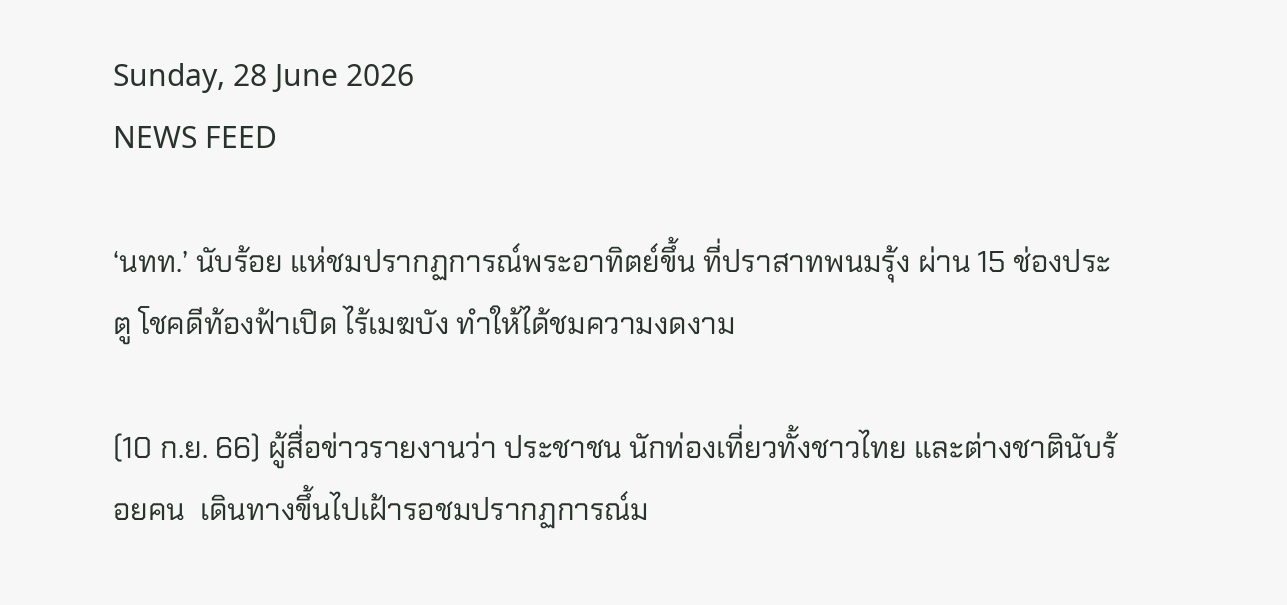Sunday, 28 June 2026
NEWS FEED

‘นทท.’ นับร้อย แห่ชมปรากฏการณ์พระอาทิตย์ขึ้น ที่ปราสาทพนมรุ้ง ผ่าน 15 ช่องประตู โชคดีท้องฟ้าเปิด ไร้เมฆบัง ทำให้ได้ชมความงดงาม

(10 ก.ย. 66) ผู้สื่อข่าวรายงานว่า ประชาชน นักท่องเที่ยวทั้งชาวไทย และต่างชาตินับร้อยคน  เดินทางขึ้นไปเฝ้ารอชมปรากฏการณ์ม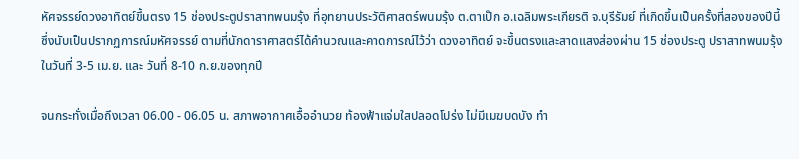หัศจรรย์ดวงอาทิตย์ขึ้นตรง 15 ช่องประตูปราสาทพนมรุ้ง ที่อุทยานประวัติศาสตร์พนมรุ้ง ต.ตาเป๊ก อ.เฉลิมพระเกียรติ จ.บุรีรัมย์ ที่เกิดขึ้นเป็นครั้งที่สองของปีนี้ ซึ่งนับเป็นปรากฏการณ์มหัศจรรย์ ตามที่นักดาราศาสตร์ได้คำนวณและคาดการณ์ไว้ว่า ดวงอาทิตย์ จะขึ้นตรงและสาดแสงส่องผ่าน 15 ช่องประตู ปราสาทพนมรุ้ง ในวันที่ 3-5 เม.ย. และ วันที่ 8-10 ก.ย.ของทุกปี

จนกระทั่งเมื่อถึงเวลา 06.00 - 06.05 น. สภาพอากาศเอื้ออำนวย ท้องฟ้าแจ่มใสปลอดโปร่ง ไม่มีเมฆบดบัง ทำ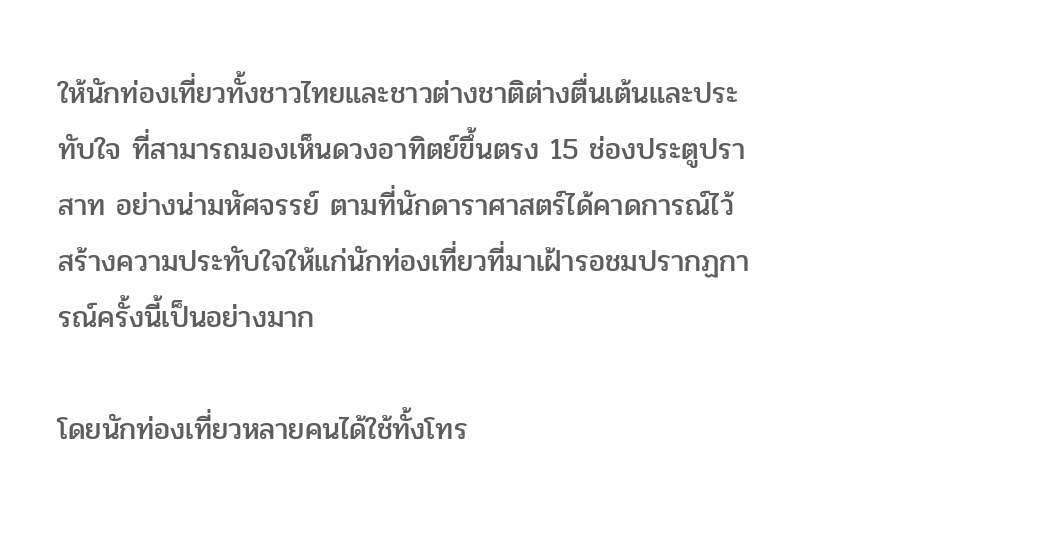ให้นักท่องเที่ยวทั้งชาวไทยและชาวต่างชาติต่างตื่นเต้นและประทับใจ ที่สามารถมองเห็นดวงอาทิตย์ขึ้นตรง 15 ช่องประตูปราสาท อย่างน่ามหัศจรรย์ ตามที่นักดาราศาสตร์ได้คาดการณ์ไว้ สร้างความประทับใจให้แก่นักท่องเที่ยวที่มาเฝ้ารอชมปรากฏการณ์ครั้งนี้เป็นอย่างมาก

โดยนักท่องเที่ยวหลายคนได้ใช้ทั้งโทร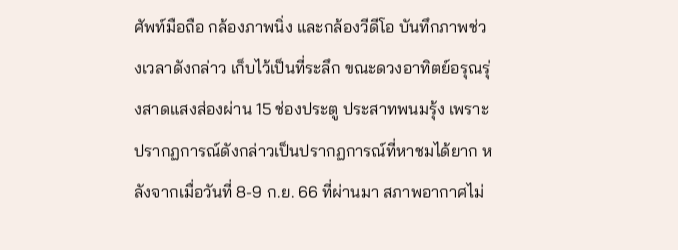ศัพท์มือถือ กล้องภาพนิ่ง และกล้องวีดีโอ บันทึกภาพช่วงเวลาดังกล่าว เก็บไว้เป็นที่ระลึก ขณะดวงอาทิตย์อรุณรุ่งสาดแสงส่องผ่าน 15 ช่องประตู ประสาทพนมรุ้ง เพราะปรากฏการณ์ดังกล่าวเป็นปรากฏการณ์ที่หาชมได้ยาก หลังจากเมื่อวันที่ 8-9 ก.ย. 66 ที่ผ่านมา สภาพอากาศไม่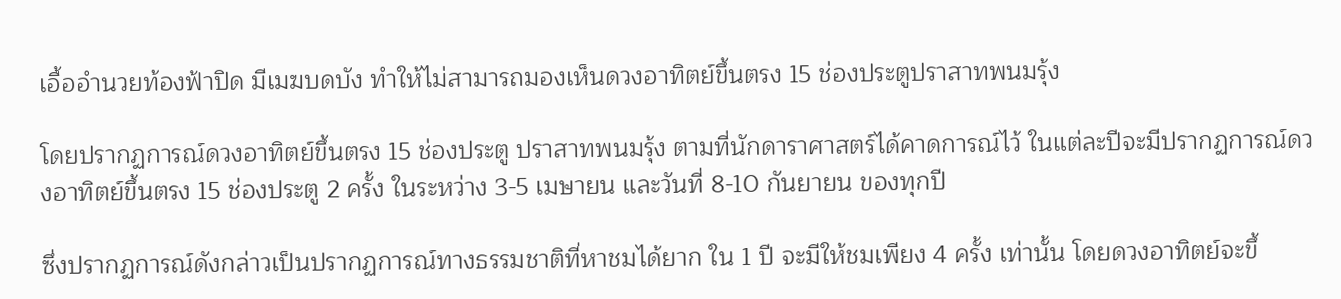เอื้ออำนวยท้องฟ้าปิด มีเมฆบดบัง ทำให้ไม่สามารถมองเห็นดวงอาทิตย์ขึ้นตรง 15 ช่องประตูปราสาทพนมรุ้ง

โดยปรากฏการณ์ดวงอาทิตย์ขึ้นตรง 15 ช่องประตู ปราสาทพนมรุ้ง ตามที่นักดาราศาสตร์ได้คาดการณ์ไว้ ในแต่ละปีจะมีปรากฏการณ์ดวงอาทิตย์ขึ้นตรง 15 ช่องประตู 2 ครั้ง ในระหว่าง 3-5 เมษายน และวันที่ 8-10 กันยายน ของทุกปี

ซึ่งปรากฏการณ์ดังกล่าวเป็นปรากฏการณ์ทางธรรมชาติที่หาชมได้ยาก ใน 1 ปี จะมีให้ชมเพียง 4 ครั้ง เท่านั้น โดยดวงอาทิตย์จะขึ้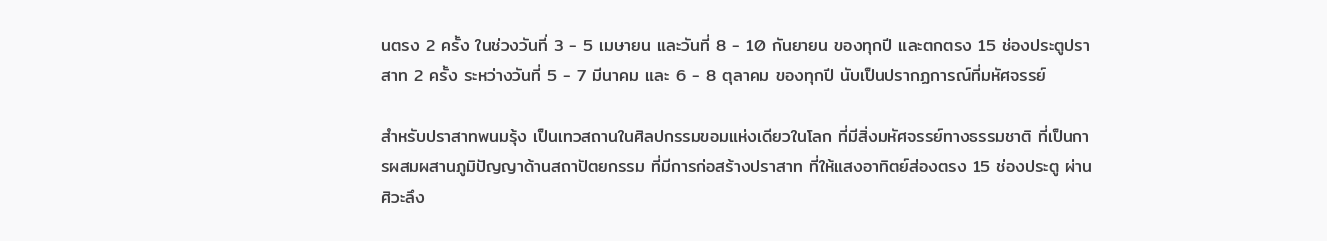นตรง 2 ครั้ง ในช่วงวันที่ 3 - 5 เมษายน และวันที่ 8 - 10 กันยายน ของทุกปี และตกตรง 15 ช่องประตูปราสาท 2 ครั้ง ระหว่างวันที่ 5 - 7 มีนาคม และ 6 - 8 ตุลาคม ของทุกปี นับเป็นปรากฏการณ์ที่มหัศจรรย์

สำหรับปราสาทพนมรุ้ง เป็นเทวสถานในศิลปกรรมขอมแห่งเดียวในโลก ที่มีสิ่งมหัศจรรย์ทางธรรมชาติ ที่เป็นการผสมผสานภูมิปัญญาด้านสถาปัตยกรรม ที่มีการก่อสร้างปราสาท ที่ให้แสงอาทิตย์ส่องตรง 15 ช่องประตู ผ่านศิวะลึง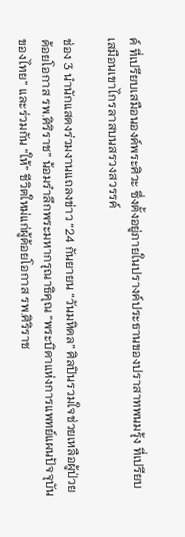ค์ ที่เปรียบเสมือนองค์พระศิวะ ซึ่งตั้งอยู่ภายในปรางค์ประธานของปราสาทพนมรุ้ง ที่เปรียบเสมือนเขาไกรลาสบนสรวงสวรรค์

ช่อง 3 นำนักแสดงร่วมงานแถลงข่าว “24 กันยายน “วันมหิดล” ศิลปินรวมใจช่วยเหลือผู้ป่วยด้อยโอกาส รพ.ศิริราช” น้อมรำลึกพระมหากรุณาธิคุณ “พระบิดาแห่งการแพทย์แผนปัจจุบันของไทย” และร่วมกัน “ให้” ชีวิตใหม่แก่ผู้ด้อยโอกาส รพ.ศิริราช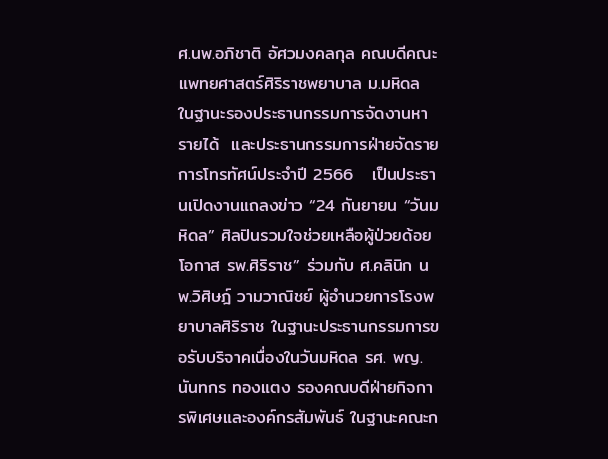ศ.นพ.อภิชาติ อัศวมงคลกุล คณบดีคณะแพทยศาสตร์ศิริราชพยาบาล ม.มหิดล ในฐานะรองประธานกรรมการจัดงานหารายได้  และประธานกรรมการฝ่ายจัดรายการโทรทัศน์ประจำปี 2566   เป็นประธานเปิดงานแถลงข่าว “24 กันยายน “วันมหิดล” ศิลปินรวมใจช่วยเหลือผู้ป่วยด้อยโอกาส รพ.ศิริราช” ร่วมกับ ศ.คลินิก นพ.วิศิษฎ์ วามวาณิชย์ ผู้อำนวยการโรงพยาบาลศิริราช ในฐานะประธานกรรมการขอรับบริจาคเนื่องในวันมหิดล รศ. พญ.นันทกร ทองแตง รองคณบดีฝ่ายกิจการพิเศษและองค์กรสัมพันธ์ ในฐานะคณะก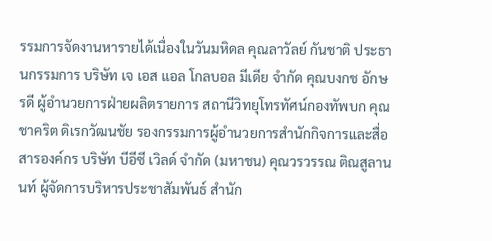รรมการจัดงานหารายได้เนื่องในวันมหิดล คุณลาวัลย์ กันชาติ ประธานกรรมการ บริษัท เจ เอส แอล โกลบอล มีเดีย จำกัด คุณบงกช อักษรดี ผู้อำนวยการฝ่ายผลิตรายการ สถานีวิทยุโทรทัศน์กองทัพบก คุณชาคริต ดิเรกวัฒนชัย รองกรรมการผู้อำนวยการสำนักกิจการและสื่อสารองค์กร บริษัท บีอีซี เวิลด์ จำกัด (มหาชน) คุณวรวรรณ ติณสูลานนท์ ผู้จัดการบริหารประชาสัมพันธ์ สำนัก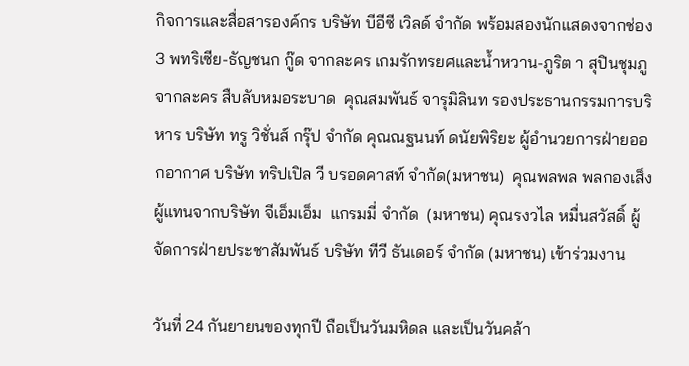กิจการและสื่อสารองค์กร บริษัท บีอีซี เวิลด์ จำกัด พร้อมสองนักแสดงจากช่อง 3 พทริเซีย-ธัญชนก กู๊ด จากละคร เกมรักทรยศและน้ำหวาน-ภูริต า สุปินชุมภู จากละคร สืบลับหมอระบาด  คุณสมพันธ์ จารุมิลินท รองประธานกรรมการบริหาร บริษัท ทรู วิชั่นส์ กรุ๊ป จำกัด คุณณฐนนท์ ดนัยพิริยะ ผู้อำนวยการฝ่ายออกอากาศ บริษัท ทริปเปิล วี บรอดคาสท์ จำกัด(มหาชน)  คุณพลพล พลกองเส็ง ผู้แทนจากบริษัท จีเอ็มเอ็ม  แกรมมี่ จำกัด  (มหาชน) คุณรงวไล หมื่นสวัสดิ์ ผู้จัดการฝ่ายประชาสัมพันธ์ บริษัท ทีวี ธันเดอร์ จำกัด (มหาชน) เข้าร่วมงาน

วันที่ 24 กันยายนของทุกปี ถือเป็นวันมหิดล และเป็นวันคล้า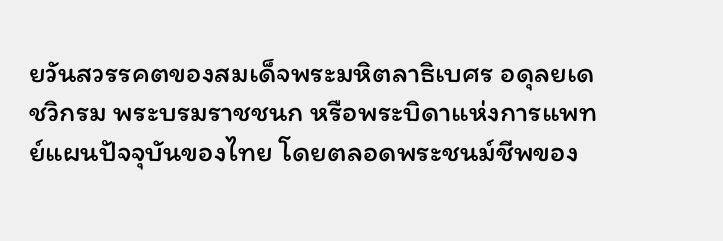ยวันสวรรคตของสมเด็จพระมหิตลาธิเบศร อดุลยเดชวิกรม พระบรมราชชนก หรือพระบิดาแห่งการแพทย์แผนปัจจุบันของไทย โดยตลอดพระชนม์ชีพของ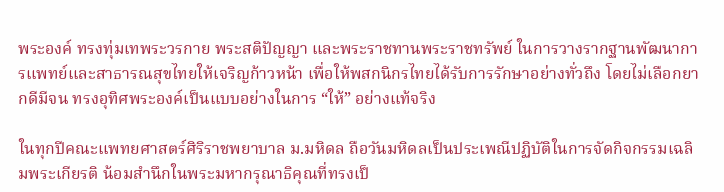พระองค์ ทรงทุ่มเทพระวรกาย พระสติปัญญา และพระราชทานพระราชทรัพย์ ในการวางรากฐานพัฒนาการแพทย์และสาธารณสุขไทยให้เจริญก้าวหน้า เพื่อให้พสกนิกรไทยได้รับการรักษาอย่างทั่วถึง โดยไม่เลือกยากดีมีจน ทรงอุทิศพระองค์เป็นแบบอย่างในการ “ให้” อย่างแท้จริง

ในทุกปีคณะแพทยศาสตร์ศิริราชพยาบาล ม.มหิดล ถือวันมหิดลเป็นประเพณีปฏิบัติในการจัดกิจกรรมเฉลิมพระเกียรติ น้อมสำนึกในพระมหากรุณาธิคุณที่ทรงเป็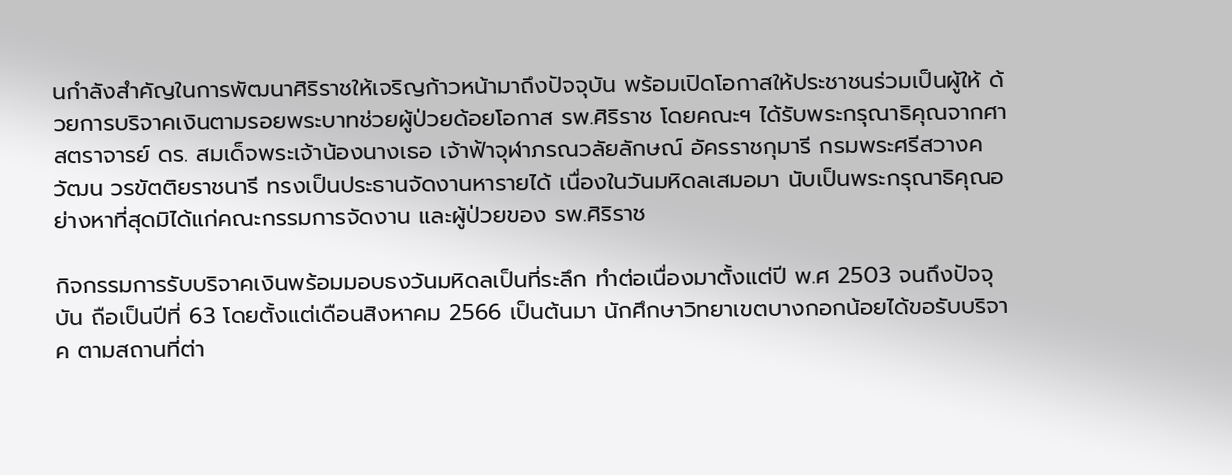นกำลังสำคัญในการพัฒนาศิริราชให้เจริญก้าวหน้ามาถึงปัจจุบัน พร้อมเปิดโอกาสให้ประชาชนร่วมเป็นผู้ให้ ด้วยการบริจาคเงินตามรอยพระบาทช่วยผู้ป่วยด้อยโอกาส รพ.ศิริราช โดยคณะฯ ได้รับพระกรุณาธิคุณจากศาสตราจารย์ ดร. สมเด็จพระเจ้าน้องนางเธอ เจ้าฟ้าจุฬาภรณวลัยลักษณ์ อัครราชกุมารี กรมพระศรีสวางควัฒน วรขัตติยราชนารี ทรงเป็นประธานจัดงานหารายได้ เนื่องในวันมหิดลเสมอมา นับเป็นพระกรุณาธิคุณอย่างหาที่สุดมิได้แก่คณะกรรมการจัดงาน และผู้ป่วยของ รพ.ศิริราช

กิจกรรมการรับบริจาคเงินพร้อมมอบธงวันมหิดลเป็นที่ระลึก ทำต่อเนื่องมาตั้งแต่ปี พ.ศ 2503 จนถึงปัจจุบัน ถือเป็นปีที่ 63 โดยตั้งแต่เดือนสิงหาคม 2566 เป็นต้นมา นักศึกษาวิทยาเขตบางกอกน้อยได้ขอรับบริจาค ตามสถานที่ต่า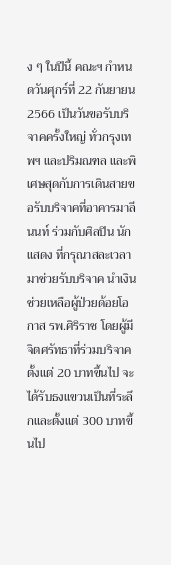ง ๆ ในปีนี้ คณะฯ กำหนดวันศุกร์ที่ 22 กันยายน 2566 เป็นวันขอรับบริจาคครั้งใหญ่ ทั่วกรุงเทพฯ และปริมณฑล และพิเศษสุดกับการเดินสายขอรับบริจาคที่อาคารมาลีนนท์ ร่วมกับศิลปิน นักแสดง ที่กรุณาสละเวลามาช่วยรับบริจาค นำเงินช่วยเหลือผู้ป่วยด้อยโอกาส รพ.ศิริราช โดยผู้มีจิตศรัทธาที่ร่วมบริจาคตั้งแต่ 20 บาทขึ้นไป จะได้รับธงแขวนเป็นที่ระลึกและตั้งแต่ 300 บาทขึ้นไป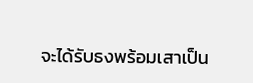จะได้รับธงพร้อมเสาเป็น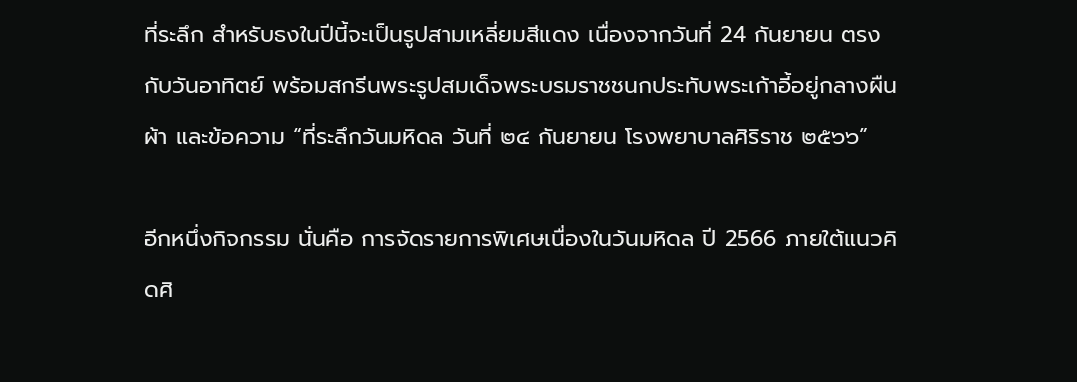ที่ระลึก สำหรับธงในปีนี้จะเป็นรูปสามเหลี่ยมสีแดง เนื่องจากวันที่ 24 กันยายน ตรงกับวันอาทิตย์ พร้อมสกรีนพระรูปสมเด็จพระบรมราชชนกประทับพระเก้าอี้อยู่กลางผืนผ้า และข้อความ “ที่ระลึกวันมหิดล วันที่ ๒๔ กันยายน โรงพยาบาลศิริราช ๒๕๖๖”

อีกหนึ่งกิจกรรม นั่นคือ การจัดรายการพิเศษเนื่องในวันมหิดล ปี 2566 ภายใต้แนวคิดศิ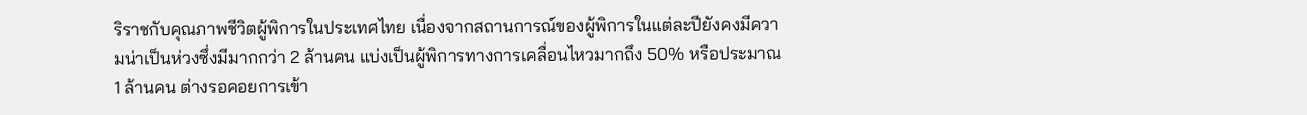ริราชกับคุณภาพชีวิตผู้พิการในประเทศไทย เนื่องจากสถานการณ์ของผู้พิการในแต่ละปียังคงมีความน่าเป็นห่วงซึ่งมีมากกว่า 2 ล้านคน แบ่งเป็นผู้พิการทางการเคลื่อนไหวมากถึง 50% หรือประมาณ 1 ล้านคน ต่างรอคอยการเข้า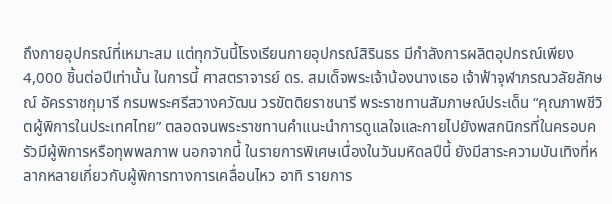ถึงกายอุปกรณ์ที่เหมาะสม แต่ทุกวันนี้โรงเรียนกายอุปกรณ์สิรินธร มีกำลังการผลิตอุปกรณ์เพียง 4,000 ชิ้นต่อปีเท่านั้น ในการนี้ ศาสตราจารย์ ดร. สมเด็จพระเจ้าน้องนางเธอ เจ้าฟ้าจุฬาภรณวลัยลักษณ์ อัครราชกุมารี กรมพระศรีสวางควัฒน วรขัตติยราชนารี พระราชทานสัมภาษณ์ประเด็น “คุณภาพชีวิตผู้พิการในประเทศไทย” ตลอดจนพระราชทานคำแนะนำการดูแลใจและกายไปยังพสกนิกรที่ในครอบครัวมีผู้พิการหรือทุพพลภาพ นอกจากนี้ ในรายการพิเศษเนื่องในวันมหิดลปีนี้ ยังมีสาระความบันเทิงที่หลากหลายเกี่ยวกับผู้พิการทางการเคลื่อนไหว อาทิ รายการ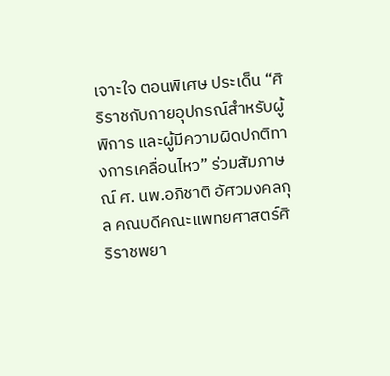เจาะใจ ตอนพิเศษ ประเด็น “ศิริราชกับกายอุปกรณ์สำหรับผู้พิการ และผู้มีความผิดปกติทางการเคลื่อนไหว” ร่วมสัมภาษณ์ ศ. นพ.อภิชาติ อัศวมงคลกุล คณบดีคณะแพทยศาสตร์ศิริราชพยา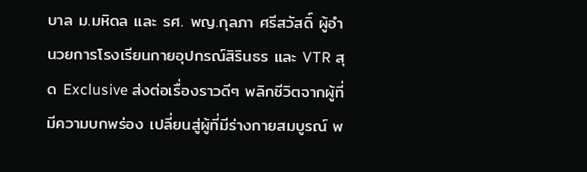บาล ม.มหิดล และ รศ. พญ.กุลภา ศรีสวัสดิ์ ผู้อำนวยการโรงเรียนกายอุปกรณ์สิรินธร และ VTR สุด Exclusive ส่งต่อเรื่องราวดีๆ พลิกชีวิตจากผู้ที่มีความบกพร่อง เปลี่ยนสู่ผู้ที่มีร่างกายสมบูรณ์ พ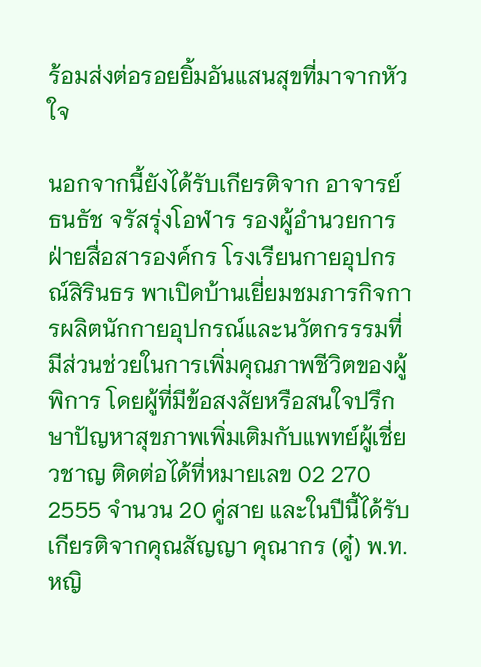ร้อมส่งต่อรอยยิ้มอันแสนสุขที่มาจากหัวใจ

นอกจากนี้ยังได้รับเกียรติจาก อาจารย์ธนธัช จรัสรุ่งโอฬาร รองผู้อำนวยการฝ่ายสื่อสารองค์กร โรงเรียนกายอุปกรณ์สิรินธร พาเปิดบ้านเยี่ยมชมภารกิจการผลิตนักกายอุปกรณ์และนวัตกรรรมที่มีส่วนช่วยในการเพิ่มคุณภาพชีวิตของผู้พิการ โดยผู้ที่มีข้อสงสัยหรือสนใจปรึกษาปัญหาสุขภาพเพิ่มเติมกับแพทย์ผู้เชี่ยวชาญ ติดต่อได้ที่หมายเลข 02 270 2555 จำนวน 20 คู่สาย และในปีนี้ได้รับเกียรติจากคุณสัญญา คุณากร (ดู๋) พ.ท.หญิ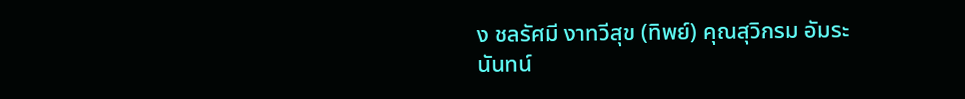ง ชลรัศมี งาทวีสุข (ทิพย์) คุณสุวิกรม อัมระนันทน์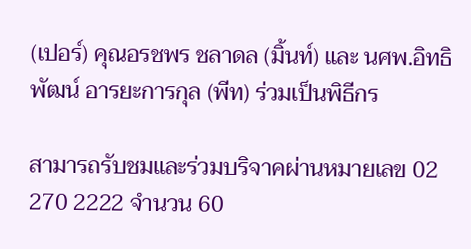(เปอร์) คุณอรชพร ชลาดล (มิ้นท์) และ นศพ.อิทธิพัฒน์ อารยะการกุล (พีท) ร่วมเป็นพิธีกร

สามารถรับชมและร่วมบริจาคผ่านหมายเลข 02 270 2222 จำนวน 60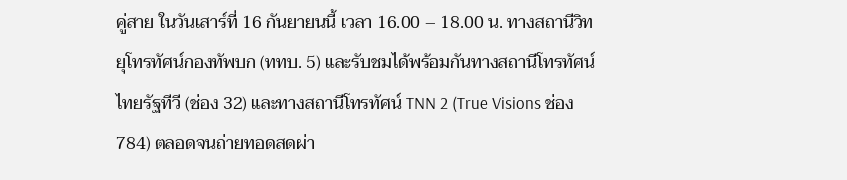คู่สาย ในวันเสาร์ที่ 16 กันยายนนี้ เวลา 16.00 – 18.00 น. ทางสถานีวิทยุโทรทัศน์กองทัพบก (ททบ. 5) และรับชมได้พร้อมกันทางสถานีโทรทัศน์ไทยรัฐทีวี (ช่อง 32) และทางสถานีโทรทัศน์ TNN 2 (True Visions ช่อง 784) ตลอดจนถ่ายทอดสดผ่า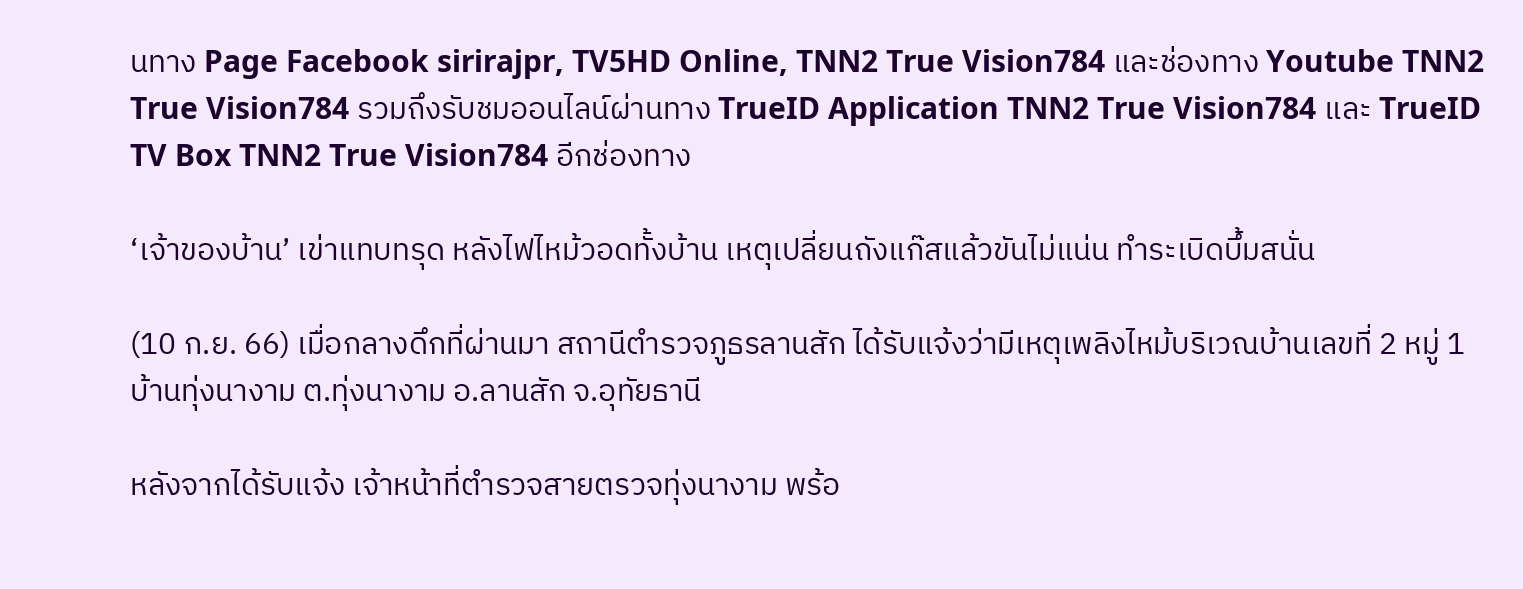นทาง Page Facebook sirirajpr, TV5HD Online, TNN2 True Vision784 และช่องทาง Youtube TNN2 True Vision784 รวมถึงรับชมออนไลน์ผ่านทาง TrueID Application TNN2 True Vision784 และ TrueID TV Box TNN2 True Vision784 อีกช่องทาง

‘เจ้าของบ้าน’ เข่าแทบทรุด หลังไฟไหม้วอดทั้งบ้าน เหตุเปลี่ยนถังแก๊สแล้วขันไม่แน่น ทำระเบิดบึ้มสนั่น

(10 ก.ย. 66) เมื่อกลางดึกที่ผ่านมา สถานีตำรวจภูธรลานสัก ได้รับแจ้งว่ามีเหตุเพลิงไหม้บริเวณบ้านเลขที่ 2 หมู่ 1 บ้านทุ่งนางาม ต.ทุ่งนางาม อ.ลานสัก จ.อุทัยธานี

หลังจากได้รับแจ้ง เจ้าหน้าที่ตำรวจสายตรวจทุ่งนางาม พร้อ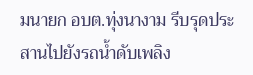มนายก อบต.ทุ่งนางาม รีบรุดประสานไปยังรถน้ำดับเพลิง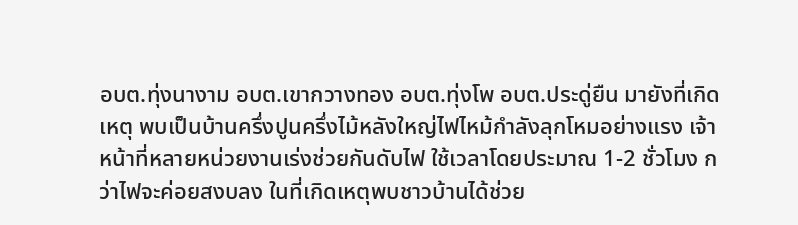อบต.ทุ่งนางาม อบต.เขากวางทอง อบต.ทุ่งโพ อบต.ประดู่ยืน มายังที่เกิดเหตุ พบเป็นบ้านครึ่งปูนครึ่งไม้หลังใหญ่ไฟไหม้กำลังลุกโหมอย่างแรง เจ้าหน้าที่หลายหน่วยงานเร่งช่วยกันดับไฟ ใช้เวลาโดยประมาณ 1-2 ชั่วโมง กว่าไฟจะค่อยสงบลง ในที่เกิดเหตุพบชาวบ้านได้ช่วย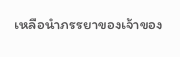เหลือนำภรรยาของเจ้าของ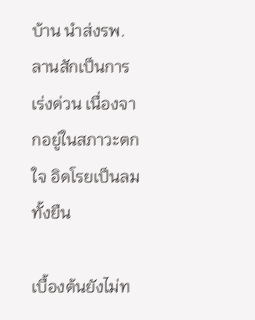บ้าน นำส่งรพ.ลานสักเป็นการเร่งด่วน เนื่องจากอยู่ในสภาวะตกใจ อิดโรยเป็นลมทั้งยืน

เบื้องต้นยังไม่ท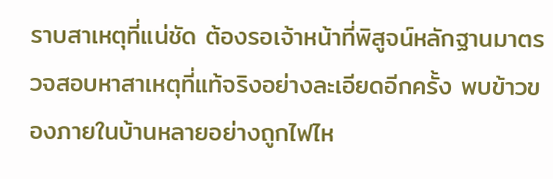ราบสาเหตุที่แน่ชัด ต้องรอเจ้าหน้าที่พิสูจน์หลักฐานมาตรวจสอบหาสาเหตุที่แท้จริงอย่างละเอียดอีกครั้ง พบข้าวของภายในบ้านหลายอย่างถูกไฟไห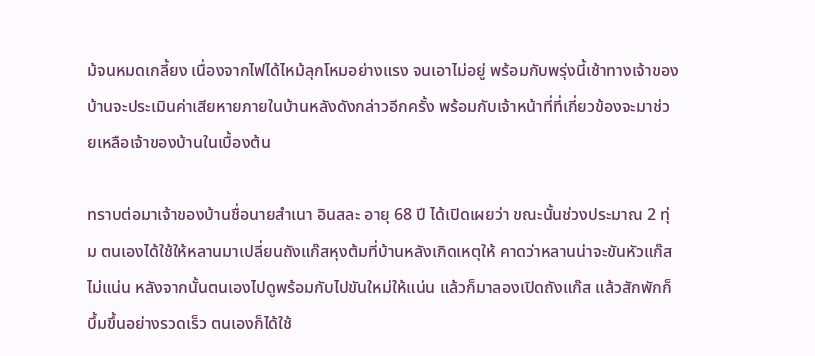ม้จนหมดเกลี้ยง เนื่องจากไฟได้ไหม้ลุกโหมอย่างแรง จนเอาไม่อยู่ พร้อมกับพรุ่งนี้เช้าทางเจ้าของบ้านจะประเมินค่าเสียหายภายในบ้านหลังดังกล่าวอีกครั้ง พร้อมกับเจ้าหน้าที่ที่เกี่ยวข้องจะมาช่วยเหลือเจ้าของบ้านในเบื้องต้น

ทราบต่อมาเจ้าของบ้านชื่อนายสำเนา อินสละ อายุ 68 ปี ได้เปิดเผยว่า ขณะนั้นช่วงประมาณ 2 ทุ่ม ตนเองได้ใช้ให้หลานมาเปลี่ยนถังแก๊สหุงต้มที่บ้านหลังเกิดเหตุให้ คาดว่าหลานน่าจะขันหัวแก๊สไม่แน่น หลังจากนั้นตนเองไปดูพร้อมกับไปขันใหม่ให้แน่น แล้วก็มาลองเปิดถังแก๊ส แล้วสักพักก็บึ้มขึ้นอย่างรวดเร็ว ตนเองก็ได้ใช้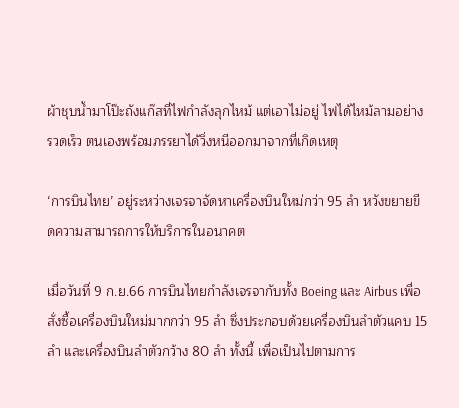ผ้าชุบน้ำมาโป๊ะถังแก๊สที่ไฟกำลังลุกไหม้ แต่เอาไม่อยู่ ไฟได้ไหม้ลามอย่างรวดเร็ว ตนเองพร้อมภรรยาได้วิ่งหนีออกมาจากที่เกิดเหตุ

‘การบินไทย’ อยู่ระหว่างเจรจาจัดหาเครื่องบินใหม่กว่า 95 ลำ หวังขยายขีดความสามารถการให้บริการในอนาคต

เมื่อวันที่ 9 ก.ย.66 การบินไทยกำลังเจรจากับทั้ง Boeing และ Airbus เพื่อสั่งซื้อเครื่องบินใหม่มากกว่า 95 ลำ ซึ่งประกอบด้วยเครื่องบินลำตัวแคบ 15 ลำ และเครื่องบินลำตัวกว้าง 80 ลำ ทั้งนี้ เพื่อเป็นไปตามการ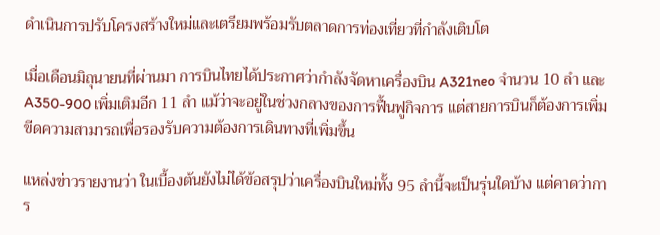ดำเนินการปรับโครงสร้างใหม่และเตรียมพร้อมรับตลาดการท่องเที่ยวที่กำลังเติบโต

เมื่อเดือนมิถุนายนที่ผ่านมา การบินไทยได้ประกาศว่ากำลังจัดหาเครื่องบิน A321neo จำนวน 10 ลำ และ A350-900 เพิ่มเติมอีก 11 ลำ แม้ว่าจะอยู่ในช่วงกลางของการฟื้นฟูกิจการ แต่สายการบินก็ต้องการเพิ่มขีดความสามารถเพื่อรองรับความต้องการเดินทางที่เพิ่มขึ้น

แหล่งข่าวรายงานว่า ในเบื้องต้นยังไม่ได้ข้อสรุปว่าเครื่องบินใหม่ทั้ง 95 ลำนี้จะเป็นรุ่นใดบ้าง แต่คาดว่าการ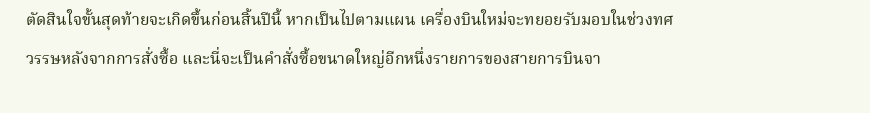ตัดสินใจขั้นสุดท้ายจะเกิดขึ้นก่อนสิ้นปีนี้ หากเป็นไปตามแผน เครื่องบินใหม่จะทยอยรับมอบในช่วงทศวรรษหลังจากการสั่งซื้อ และนี่จะเป็นคำสั่งซื้อขนาดใหญ่อีกหนึ่งรายการของสายการบินจา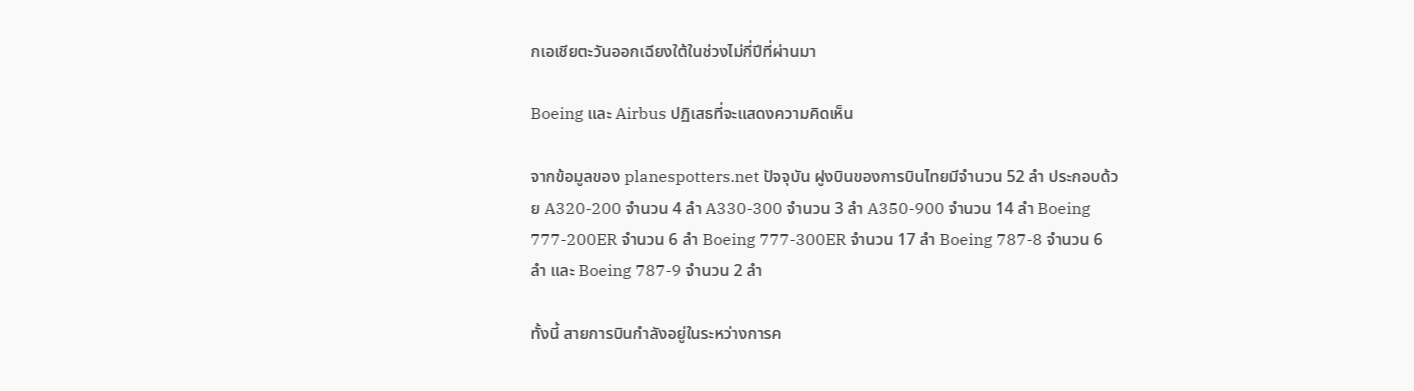กเอเชียตะวันออกเฉียงใต้ในช่วงไม่กี่ปีที่ผ่านมา

Boeing และ Airbus ปฏิเสธที่จะแสดงความคิดเห็น

จากข้อมูลของ planespotters.net ปัจจุบัน ฝูงบินของการบินไทยมีจำนวน 52 ลำ ประกอบด้วย A320-200 จำนวน 4 ลำ A330-300 จำนวน 3 ลำ A350-900 จำนวน 14 ลำ Boeing 777-200ER จำนวน 6 ลำ Boeing 777-300ER จำนวน 17 ลำ Boeing 787-8 จำนวน 6 ลำ และ Boeing 787-9 จำนวน 2 ลำ

ทั้งนี้ สายการบินกำลังอยู่ในระหว่างการค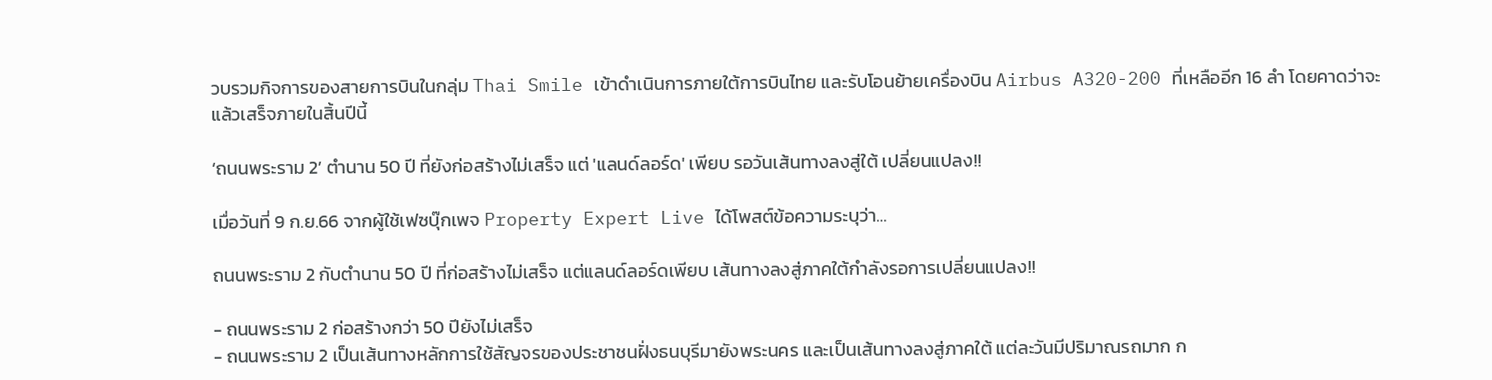วบรวมกิจการของสายการบินในกลุ่ม Thai Smile เข้าดำเนินการภายใต้การบินไทย และรับโอนย้ายเครื่องบิน Airbus A320-200 ที่เหลืออีก 16 ลำ โดยคาดว่าจะแล้วเสร็จภายในสิ้นปีนี้

‘ถนนพระราม 2’ ตำนาน 50 ปี ที่ยังก่อสร้างไม่เสร็จ แต่ 'แลนด์ลอร์ด' เพียบ รอวันเส้นทางลงสู่ใต้ เปลี่ยนแปลง!!

เมื่อวันที่ 9 ก.ย.66 จากผู้ใช้เฟซบุ๊กเพจ Property Expert Live ได้โพสต์ข้อความระบุว่า…

ถนนพระราม 2 กับตำนาน 50 ปี ที่ก่อสร้างไม่เสร็จ แต่แลนด์ลอร์ดเพียบ เส้นทางลงสู่ภาคใต้กำลังรอการเปลี่ยนแปลง!!

- ถนนพระราม 2 ก่อสร้างกว่า 50 ปียังไม่เสร็จ
- ถนนพระราม 2 เป็นเส้นทางหลักการใช้สัญจรของประชาชนฝั่งธนบุรีมายังพระนคร และเป็นเส้นทางลงสู่ภาคใต้ แต่ละวันมีปริมาณรถมาก ก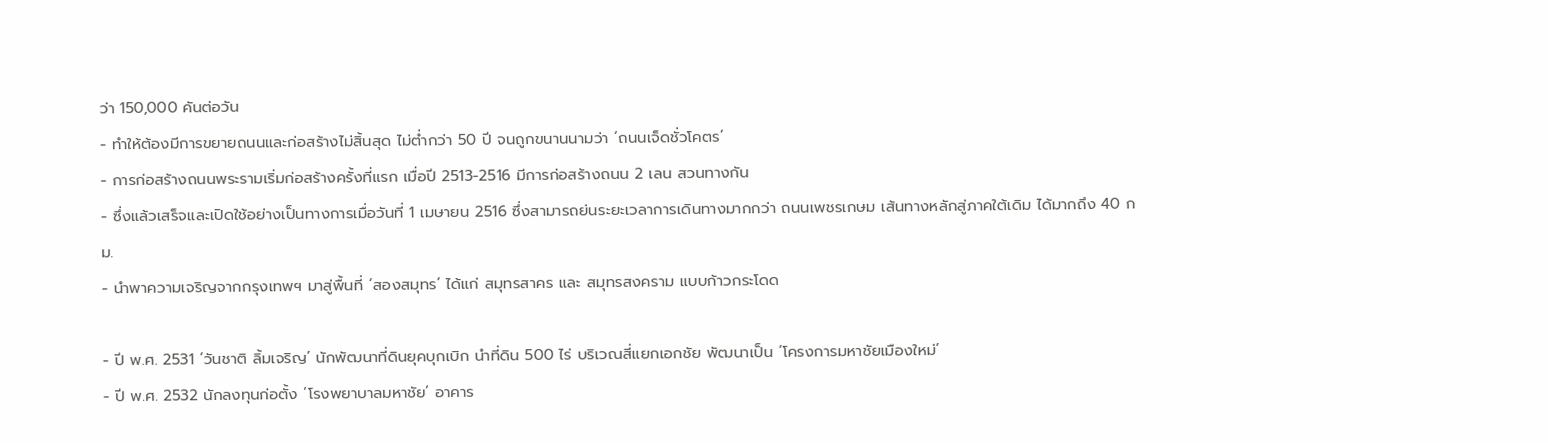ว่า 150,000 คันต่อวัน
- ทำให้ต้องมีการขยายถนนและก่อสร้างไม่สิ้นสุด ไม่ต่ำกว่า 50 ปี จนถูกขนานนามว่า ‘ถนนเจ็ดชั่วโคตร’
- การก่อสร้างถนนพระรามเริ่มก่อสร้างครั้งที่แรก เมื่อปี 2513-2516 มีการก่อสร้างถนน 2 เลน สวนทางกัน
- ซึ่งแล้วเสร็จและเปิดใช้อย่างเป็นทางการเมื่อวันที่ 1 เมษายน 2516 ซึ่งสามารถย่นระยะเวลาการเดินทางมากกว่า ถนนเพชรเกษม เส้นทางหลักสู่ภาคใต้เดิม ได้มากถึง 40 กม.
- นำพาความเจริญจากกรุงเทพฯ มาสู่พื้นที่ ‘สองสมุทร’ ได้แก่ สมุทรสาคร และ สมุทรสงคราม แบบก้าวกระโดด

- ปี พ.ศ. 2531 ‘วันชาติ ลิ้มเจริญ’ นักพัฒนาที่ดินยุคบุกเบิก นำที่ดิน 500 ไร่ บริเวณสี่แยกเอกชัย พัฒนาเป็น ‘โครงการมหาชัยเมืองใหม่’
- ปี พ.ศ. 2532 นักลงทุนก่อตั้ง ‘โรงพยาบาลมหาชัย’ อาคาร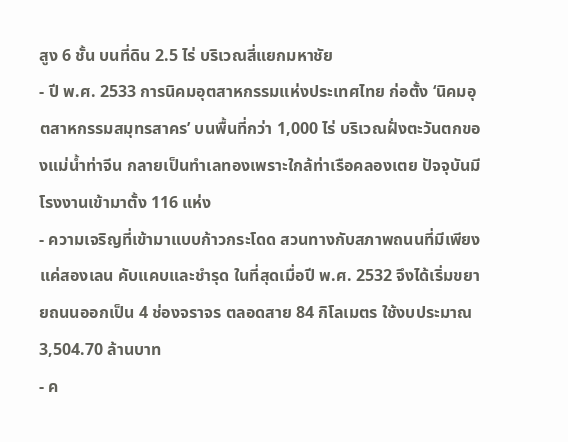สูง 6 ชั้น บนที่ดิน 2.5 ไร่ บริเวณสี่แยกมหาชัย
- ปี พ.ศ. 2533 การนิคมอุตสาหกรรมแห่งประเทศไทย ก่อตั้ง ‘นิคมอุตสาหกรรมสมุทรสาคร’ บนพื้นที่กว่า 1,000 ไร่ บริเวณฝั่งตะวันตกของแม่น้ำท่าจีน กลายเป็นทำเลทองเพราะใกล้ท่าเรือคลองเตย ปัจจุบันมีโรงงานเข้ามาตั้ง 116 แห่ง
- ความเจริญที่เข้ามาแบบก้าวกระโดด สวนทางกับสภาพถนนที่มีเพียงแค่สองเลน คับแคบและชำรุด ในที่สุดเมื่อปี พ.ศ. 2532 จึงได้เริ่มขยายถนนออกเป็น 4 ช่องจราจร ตลอดสาย 84 กิโลเมตร ใช้งบประมาณ 3,504.70 ล้านบาท
- ค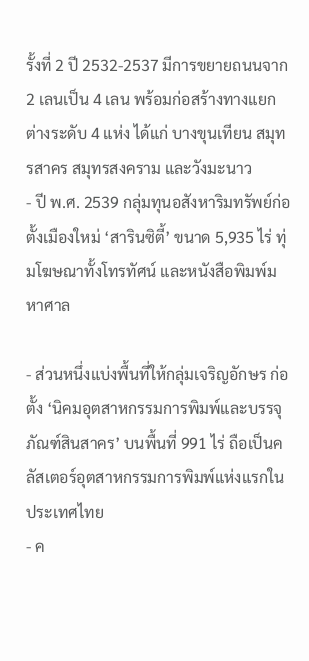รั้งที่ 2 ปี 2532-2537 มีการขยายถนนจาก 2 เลนเป็น 4 เลน พร้อมก่อสร้างทางแยกต่างระดับ 4 แห่ง ได้แก่ บางขุนเทียน สมุทรสาคร สมุทรสงคราม และวังมะนาว
- ปี พ.ศ. 2539 กลุ่มทุนอสังหาริมทรัพย์ก่อตั้งเมืองใหม่ ‘สารินซิตี้’ ขนาด 5,935 ไร่ ทุ่มโฆษณาทั้งโทรทัศน์ และหนังสือพิมพ์มหาศาล

- ส่วนหนึ่งแบ่งพื้นที่ให้กลุ่มเจริญอักษร ก่อตั้ง ‘นิคมอุตสาหกรรมการพิมพ์และบรรจุภัณฑ์สินสาคร’ บนพื้นที่ 991 ไร่ ถือเป็นคลัสเตอร์อุตสาหกรรมการพิมพ์แห่งแรกในประเทศไทย
- ค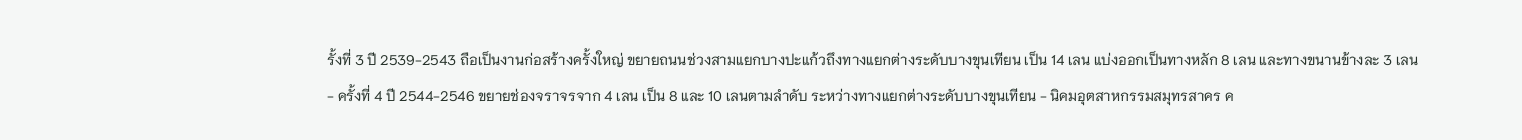รั้งที่ 3 ปี 2539-2543 ถือเป็นงานก่อสร้างครั้งใหญ่ ขยายถนนช่วงสามแยกบางปะแก้วถึงทางแยกต่างระดับบางขุนเทียน เป็น 14 เลน แบ่งออกเป็นทางหลัก 8 เลน และทางขนานข้างละ 3 เลน
- ครั้งที่ 4 ปี 2544-2546 ขยายช่องจราจรจาก 4 เลน เป็น 8 และ 10 เลนตามลำดับ ระหว่างทางแยกต่างระดับบางขุนเทียน - นิคมอุตสาหกรรมสมุทรสาคร ค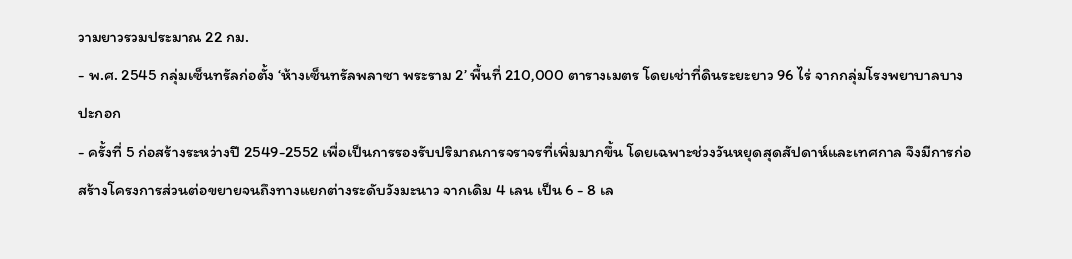วามยาวรวมประมาณ 22 กม.
- พ.ศ. 2545 กลุ่มเซ็นทรัลก่อตั้ง ‘ห้างเซ็นทรัลพลาซา พระราม 2’ พื้นที่ 210,000 ตารางเมตร โดยเช่าที่ดินระยะยาว 96 ไร่ จากกลุ่มโรงพยาบาลบางปะกอก
- ครั้งที่ 5 ก่อสร้างระหว่างปี 2549-2552 เพื่อเป็นการรองรับปริมาณการจราจรที่เพิ่มมากขึ้น โดยเฉพาะช่วงวันหยุดสุดสัปดาห์และเทศกาล จึงมีการก่อสร้างโครงการส่วนต่อขยายจนถึงทางแยกต่างระดับวังมะนาว จากเดิม 4 เลน เป็น 6 - 8 เล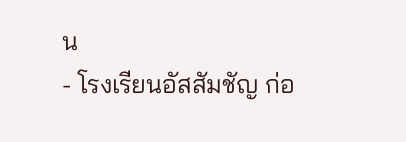น
- โรงเรียนอัสสัมชัญ ก่อ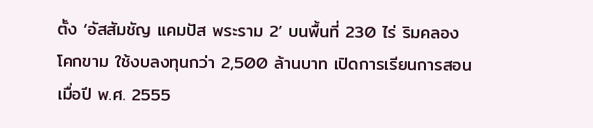ตั้ง ‘อัสสัมชัญ แคมปัส พระราม 2’ บนพื้นที่ 230 ไร่ ริมคลองโคกขาม ใช้งบลงทุนกว่า 2,500 ล้านบาท เปิดการเรียนการสอนเมื่อปี พ.ศ. 2555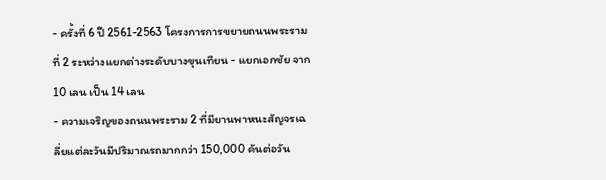- ครั้งที่ 6 ปี 2561-2563 โครงการการขยายถนนพระรามที่ 2 ระหว่างแยกต่างระดับบางขุนเทียน - แยกเอกชัย จาก 10 เลน เป็น 14 เลน
- ความเจริญของถนนพระราม 2 ที่มียานพาหนะสัญจรเฉลี่ยแต่ละวันมีปริมาณรถมากกว่า 150,000 คันต่อวัน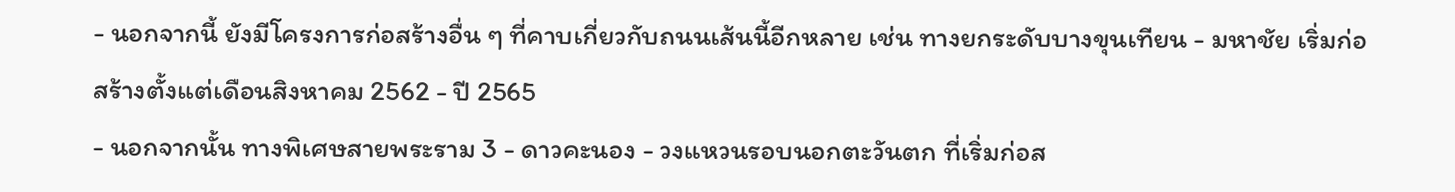- นอกจากนี้ ยังมีโครงการก่อสร้างอื่น ๆ ที่คาบเกี่ยวกับถนนเส้นนี้อีกหลาย เช่น ทางยกระดับบางขุนเทียน - มหาชัย เริ่มก่อสร้างตั้งแต่เดือนสิงหาคม 2562 - ปี 2565
- นอกจากนั้น ทางพิเศษสายพระราม 3 - ดาวคะนอง - วงแหวนรอบนอกตะวันตก ที่เริ่มก่อส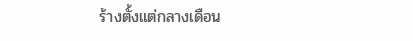ร้างตั้งแต่กลางเดือน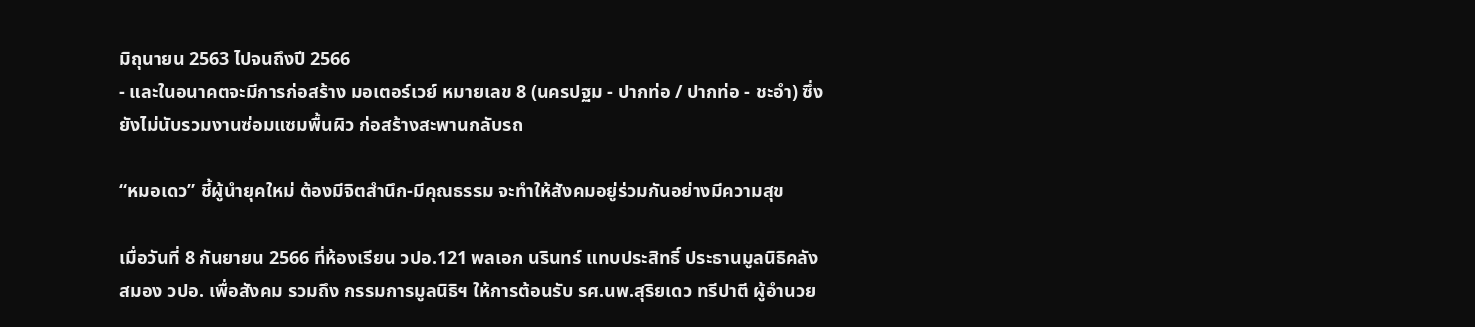มิถุนายน 2563 ไปจนถึงปี 2566
- และในอนาคตจะมีการก่อสร้าง มอเตอร์เวย์ หมายเลข 8 (นครปฐม - ปากท่อ / ปากท่อ - ชะอำ) ซึ่งยังไม่นับรวมงานซ่อมแซมพื้นผิว ก่อสร้างสะพานกลับรถ

“หมอเดว” ชี้ผู้นำยุคใหม่ ต้องมีจิตสำนึก-มีคุณธรรม จะทำให้สังคมอยู่ร่วมกันอย่างมีความสุข

เมื่อวันที่ 8 กันยายน 2566 ที่ห้องเรียน วปอ.121 พลเอก นรินทร์ แทบประสิทธิ์ ประธานมูลนิธิคลังสมอง วปอ. เพื่อสังคม รวมถึง กรรมการมูลนิธิฯ ให้การต้อนรับ รศ.นพ.สุริยเดว ทรีปาตี ผู้อำนวย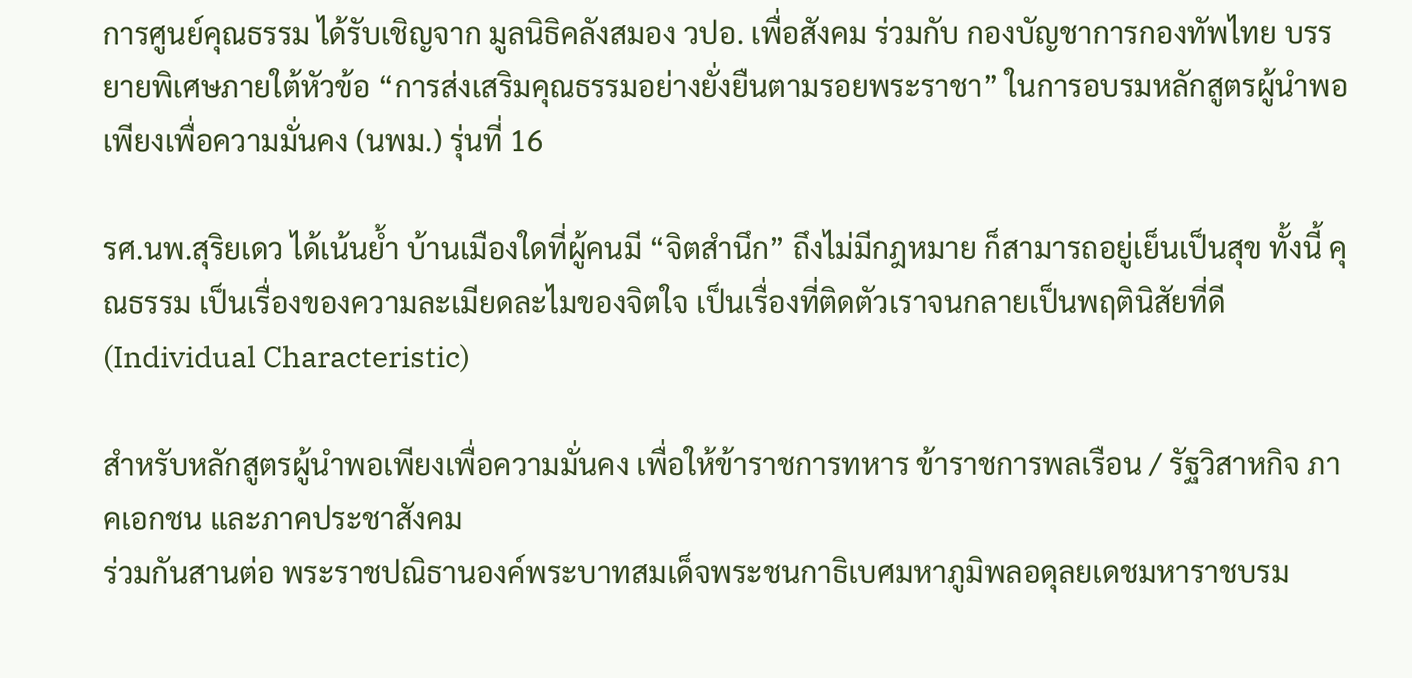การศูนย์คุณธรรม ได้รับเชิญจาก มูลนิธิคลังสมอง วปอ. เพื่อสังคม ร่วมกับ กองบัญชาการกองทัพไทย บรรยายพิเศษภายใต้หัวข้อ “การส่งเสริมคุณธรรมอย่างยั่งยืนตามรอยพระราชา” ในการอบรมหลักสูตรผู้นำพอเพียงเพื่อความมั่นคง (นพม.) รุ่นที่ 16

รศ.นพ.สุริยเดว ได้เน้นย้ำ บ้านเมืองใดที่ผู้คนมี “จิตสำนึก” ถึงไม่มีกฎหมาย ก็สามารถอยู่เย็นเป็นสุข ทั้งนี้ คุณธรรม เป็นเรื่องของความละเมียดละไมของจิตใจ เป็นเรื่องที่ติดตัวเราจนกลายเป็นพฤตินิสัยที่ดี (Individual Characteristic)

สำหรับหลักสูตรผู้นำพอเพียงเพื่อความมั่นคง เพื่อให้ข้าราชการทหาร ข้าราชการพลเรือน / รัฐวิสาหกิจ ภาคเอกชน และภาคประชาสังคม
ร่วมกันสานต่อ พระราชปณิธานองค์พระบาทสมเด็จพระชนกาธิเบศมหาภูมิพลอดุลยเดชมหาราชบรม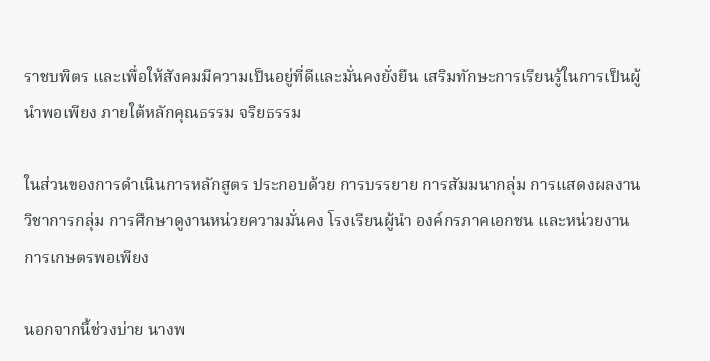ราชบพิตร และเพื่อให้สังคมมีความเป็นอยู่ที่ดีและมั่นคงยั่งยืน เสริมทักษะการเรียนรู้ในการเป็นผู้นำพอเพียง ภายใต้หลักคุณธรรม จริยธรรม

ในส่วนของการดำเนินการหลักสูตร ประกอบด้วย การบรรยาย การสัมมนากลุ่ม การแสดงผลงานวิชาการกลุ่ม การศึกษาดูงานหน่วยความมั่นคง โรงเรียนผู้นำ องค์กรภาคเอกชน และหน่วยงานการเกษตรพอเพียง

นอกจากนี้ช่วงบ่าย นางพ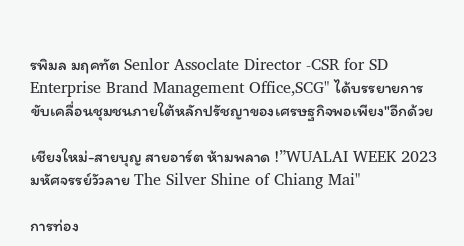รพิมล มฤคทัต Senlor Assoclate Director -CSR for SD Enterprise Brand Management Office,SCG" ได้บรรยายการขับเคลื่อนชุมชนภายใต้หลักปรัชญาของเศรษฐกิจพอเพียง"อีกด้วย

เชียงใหม่-สายบุญ สายอาร์ต ห้ามพลาด !”WUALAI WEEK 2023 มหัศจรรย์วัวลาย The Silver Shine of Chiang Mai"

การท่อง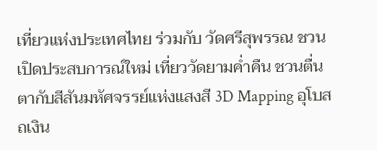เที่ยวแห่งประเทศไทย ร่วมกับ วัดศรีสุพรรณ ชวนเปิดประสบการณ์ใหม่ เที่ยววัดยามค่ำคืน ชวนตื่นตากับสีสันมหัศจรรย์แห่งแสงสี 3D Mapping อุโบสถเงิน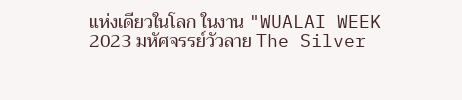แห่งเดียวในโลก ในงาน "WUALAI WEEK 2023 มหัศจรรย์วัวลาย The Silver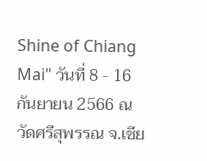Shine of Chiang Mai" วันที่ 8 - 16 กันยายน 2566 ณ วัดศรีสุพรรณ จ.เชีย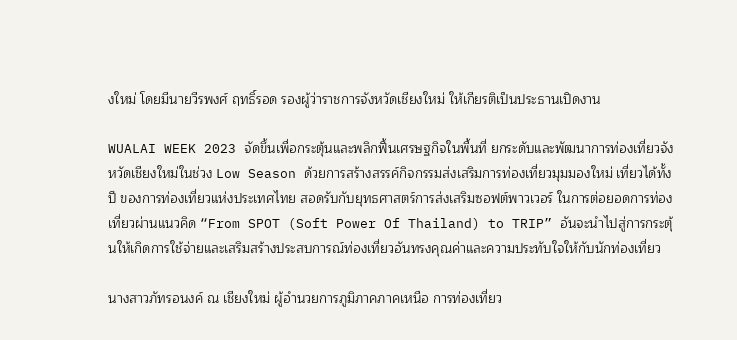งใหม่ โดยมีนายวีรพงศ์ ฤทธิ์รอด รองผู้ว่าราชการจังหวัดเชียงใหม่ ให้เกียรติเป็นประธานเปิดงาน

WUALAI WEEK 2023 จัดขึ้นเพื่อกระตุ้นและพลิกฟื้นเศรษฐกิจในพื้นที่ ยกระดับและพัฒนาการท่องเที่ยวจังหวัดเชียงใหม่ในช่วง Low Season ด้วยการสร้างสรรค์กิจกรรมส่งเสริมการท่องเที่ยวมุมมองใหม่ เที่ยวได้ทั้งปี ของการท่องเที่ยวแห่งประเทศไทย สอดรับกับยุทธศาสตร์การส่งเสริมซอฟต์พาวเวอร์ ในการต่อยอดการท่องเที่ยวผ่านแนวคิด “From SPOT (Soft Power Of Thailand) to TRIP” อันจะนำไปสู่การกระตุ้นให้เกิดการใช้จ่ายและเสริมสร้างประสบการณ์ท่องเที่ยวอันทรงคุณค่าและความประทับใจให้กับนักท่องเที่ยว

นางสาวภัทรอนงค์ ณ เชียงใหม่ ผู้อำนวยการภูมิภาคภาคเหนือ การท่องเที่ยว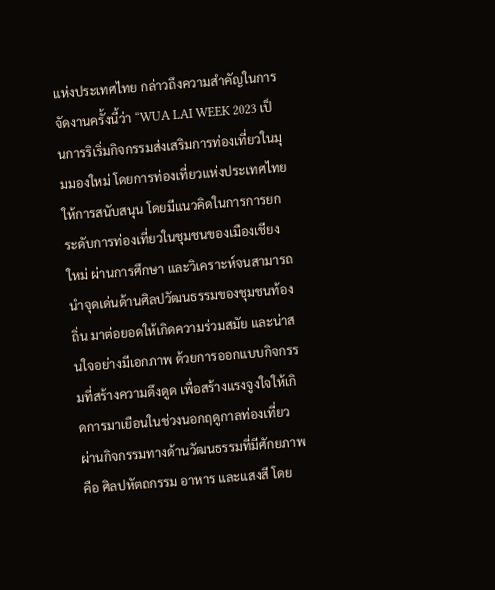แห่งประเทศไทย กล่าวถึงความสำคัญในการจัดงานครั้งนี้ว่า “WUA LAI WEEK 2023 เป็นการริเริ่มกิจกรรมส่งเสริมการท่องเที่ยวในมุมมองใหม่ โดยการท่องเที่ยวแห่งประเทศไทยให้การสนับสนุน โดยมีแนวคิดในการการยกระดับการท่องเที่ยวในชุมชนของเมืองเชียงใหม่ ผ่านการศึกษา และวิเคราะห์จนสามารถนำจุดเด่นด้านศิลปวัฒนธรรมของชุมชนท้องถิ่น มาต่อยอดให้เกิดความร่วมสมัย และน่าสนใจอย่างมีเอกภาพ ด้วยการออกแบบกิจกรรมที่สร้างความดึงดูด เพื่อสร้างแรงจูงใจให้เกิดการมาเยือนในช่วงนอกฤดูกาลท่องเที่ยว ผ่านกิจกรรมทางด้านวัฒนธรรมที่มีศักยภาพ คือ ศิลปหัตถกรรม อาหาร และแสงสี โดย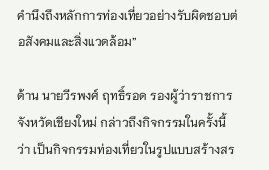คำนึงถึงหลักการท่องเที่ยวอย่างรับผิดชอบต่อสังคมและสิ่งแวดล้อม”

ด้าน นายวีรพงศ์ ฤทธิ์รอด รองผู้ว่าราชการจังหวัดเชียงใหม่ กล่าวถึงกิจกรรมในครั้งนี้ว่า เป็นกิจกรรมท่องเที่ยวในรูปแบบสร้างสร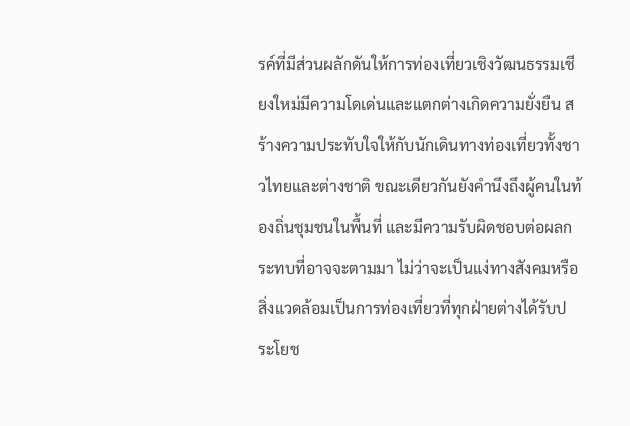รค์ที่มีส่วนผลักดันให้การท่องเที่ยวเชิงวัฒนธรรมเชียงใหม่มีความโดเด่นและแตกต่างเกิดความยั่งยืน สร้างความประทับใจให้กับนักเดินทางท่องเที่ยวทั้งชาวไทยและต่างชาติ ขณะเดียวกันยังคำนึงถึงผู้คนในท้องถิ่นชุมชนในพื้นที่ และมีความรับผิดชอบต่อผลกระทบที่อาจจะตามมา ไม่ว่าจะเป็นแง่ทางสังคมหรือสิ่งแวดล้อมเป็นการท่องเที่ยวที่ทุกฝ่ายต่างได้รับประโยช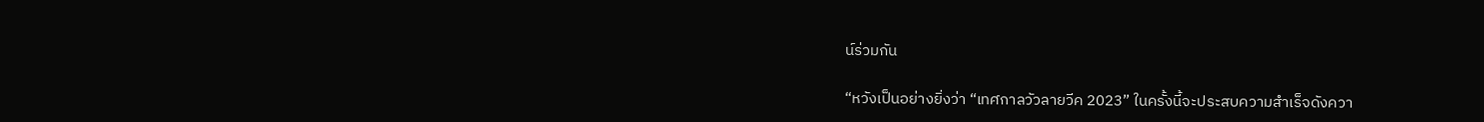น์ร่วมกัน

“หวังเป็นอย่างยิ่งว่า “เทศกาลวัวลายวีค 2023” ในครั้งนี้จะประสบความสำเร็จดังควา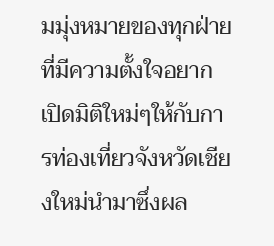มมุ่งหมายของทุกฝ่าย ที่มีความตั้งใจอยากเปิดมิติใหม่ๆให้กับการท่องเที่ยวจังหวัดเชียงใหม่นำมาซึ่งผล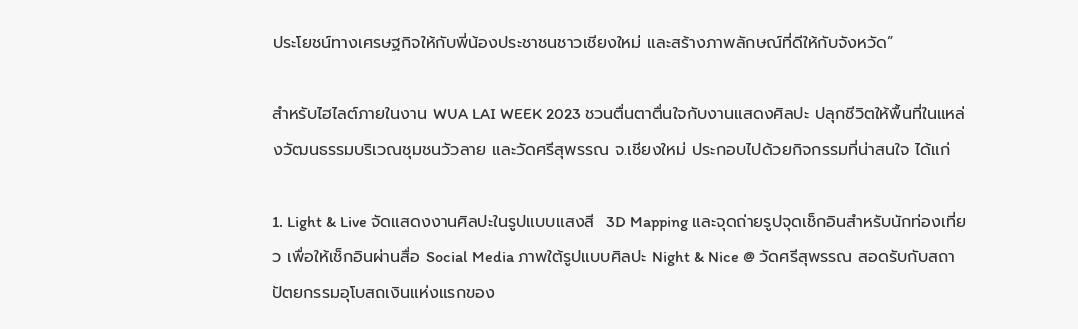ประโยชน์ทางเศรษฐกิจให้กับพี่น้องประชาชนชาวเชียงใหม่ และสร้างภาพลักษณ์ที่ดีให้กับจังหวัด”

สำหรับไฮไลต์ภายในงาน WUA LAI WEEK 2023 ชวนตื่นตาตื่นใจกับงานแสดงศิลปะ ปลุกชีวิตให้พื้นที่ในแหล่งวัฒนธรรมบริเวณชุมชนวัวลาย และวัดศรีสุพรรณ จ.เชียงใหม่ ประกอบไปด้วยกิจกรรมที่น่าสนใจ ได้แก่

1. Light & Live จัดแสดงงานศิลปะในรูปแบบแสงสี  3D Mapping และจุดถ่ายรูปจุดเช็กอินสำหรับนักท่องเที่ยว เพื่อให้เช็กอินผ่านสื่อ Social Media ภาพใต้รูปแบบศิลปะ Night & Nice @ วัดศรีสุพรรณ สอดรับกับสถาปัตยกรรมอุโบสถเงินแห่งแรกของ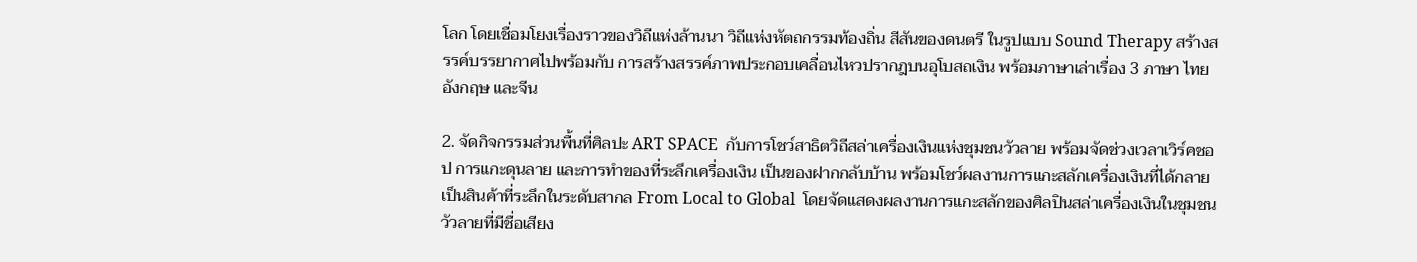โลก โดยเชื่อมโยงเรื่องราวของวิถีแห่งล้านนา วิถีแห่งหัตถกรรมท้องถิ่น สีสันของดนตรี ในรูปแบบ Sound Therapy สร้างสรรค์บรรยากาศไปพร้อมกับ การสร้างสรรค์ภาพประกอบเคลื่อนไหวปรากฎบนอุโบสถเงิน พร้อมภาษาเล่าเรื่อง 3 ภาษา ไทย อังกฤษ และจีน

2. จัดกิจกรรมส่วนพื้นที่ศิลปะ ART SPACE  กับการโชว์สาธิตวิถีสล่าเครื่องเงินแห่งชุมชนวัวลาย พร้อมจัดช่วงเวลาเวิร์คชอป การแกะดุนลาย และการทำของที่ระลึกเครื่องเงิน เป็นของฝากกลับบ้าน พร้อมโชว์ผลงานการแกะสลักเครื่องเงินที่ได้กลายเป็นสินค้าที่ระลึกในระดับสากล From Local to Global  โดยจัดแสดงผลงานการแกะสลักของศิลปินสล่าเครื่องเงินในชุมชนวัวลายที่มีชื่อเสียง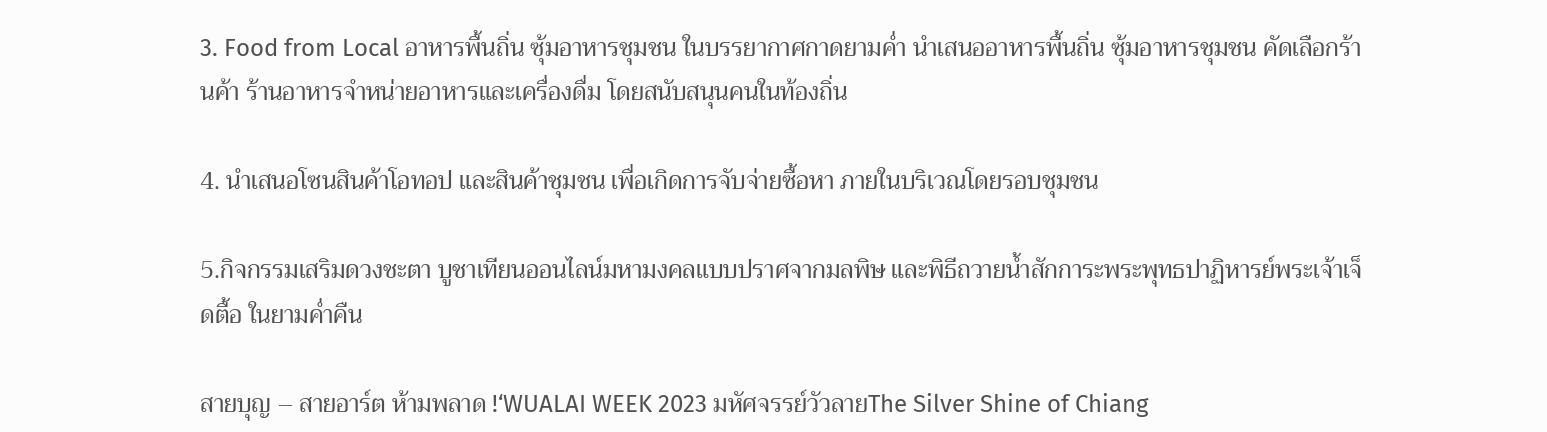3. Food from Local อาหารพื้นถิ่น ซุ้มอาหารชุมชน ในบรรยากาศกาดยามค่ำ นำเสนออาหารพื้นถิ่น ซุ้มอาหารชุมชน คัดเลือกร้านค้า ร้านอาหารจำหน่ายอาหารและเครื่องดื่ม โดยสนับสนุนคนในท้องถิ่น

4. นำเสนอโซนสินค้าโอทอป และสินค้าชุมชน เพื่อเกิดการจับจ่ายซื้อหา ภายในบริเวณโดยรอบชุมชน

5.กิจกรรมเสริมดวงชะตา บูชาเทียนออนไลน์มหามงคลแบบปราศจากมลพิษ และพิธีถวายน้ำสักการะพระพุทธปาฏิหารย์พระเจ้าเจ็ดตื้อ ในยามค่ำคืน

สายบุญ – สายอาร์ต ห้ามพลาด !‘WUALAI WEEK 2023 มหัศจรรย์วัวลายThe Silver Shine of Chiang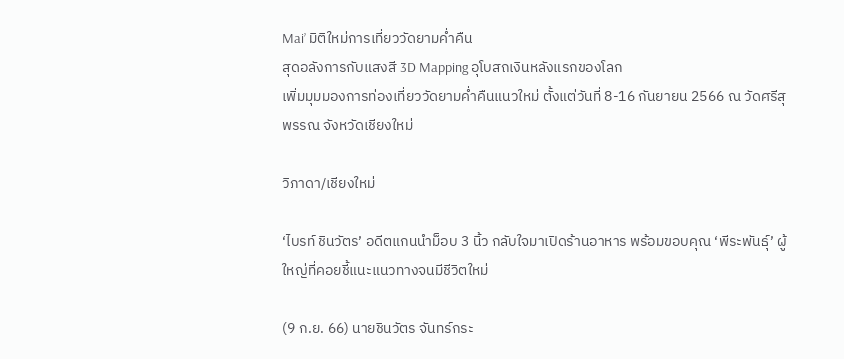Mai’ มิติใหม่การเที่ยววัดยามค่ำคืน
สุดอลังการกับแสงสี 3D Mapping อุโบสถเงินหลังแรกของโลก
เพิ่มมุมมองการท่องเที่ยววัดยามค่ำคืนแนวใหม่ ตั้งแต่วันที่ 8-16 กันยายน 2566 ณ วัดศรีสุพรรณ จังหวัดเชียงใหม่

วิภาดา/เชียงใหม่

‘ไบรท์ ชินวัตร’ อดีตแกนนำม็อบ 3 นิ้ว กลับใจมาเปิดร้านอาหาร พร้อมขอบคุณ ‘พีระพันธุ์’ ผู้ใหญ่ที่คอยชี้แนะแนวทางจนมีชีวิตใหม่

(9 ก.ย. 66) นายชินวัตร จันทร์กระ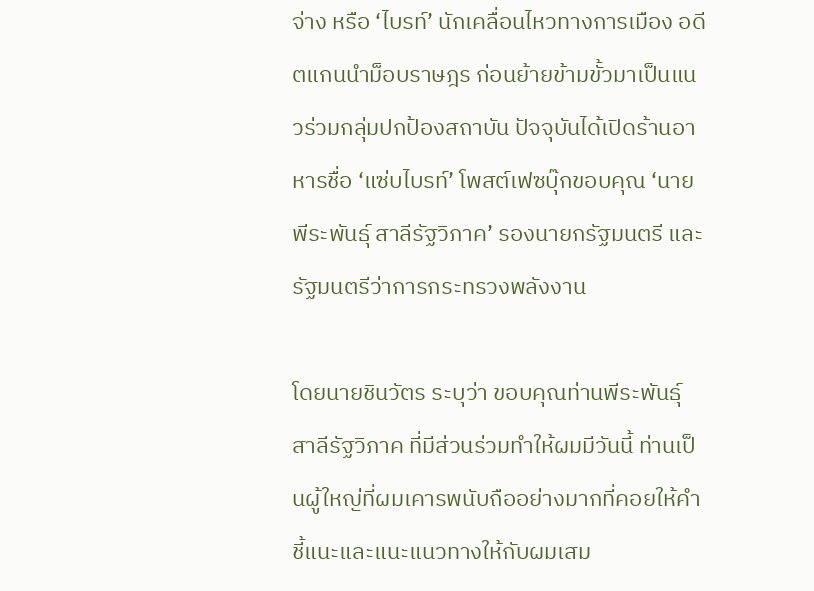จ่าง หรือ ‘ไบรท์’ นักเคลื่อนไหวทางการเมือง อดีตแกนนำม็อบราษฎร ก่อนย้ายข้ามขั้วมาเป็นแนวร่วมกลุ่มปกป้องสถาบัน ปัจจุบันได้เปิดร้านอาหารชื่อ ‘แซ่บไบรท์’ โพสต์เฟซบุ๊กขอบคุณ ‘นายพีระพันธุ์ สาลีรัฐวิภาค’ รองนายกรัฐมนตรี และรัฐมนตรีว่าการกระทรวงพลังงาน

โดยนายชินวัตร ระบุว่า ขอบคุณท่านพีระพันธุ์ สาลีรัฐวิภาค ที่มีส่วนร่วมทำให้ผมมีวันนี้ ท่านเป็นผู้ใหญ่ที่ผมเคารพนับถืออย่างมากที่คอยให้คำชี้แนะและแนะแนวทางให้กับผมเสม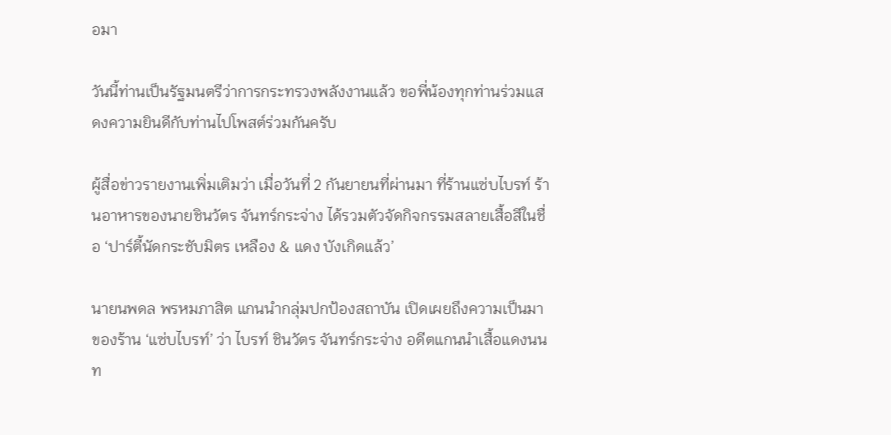อมา

วันนี้ท่านเป็นรัฐมนตรีว่าการกระทรวงพลังงานแล้ว ขอพี่น้องทุกท่านร่วมแสดงความยินดีกับท่านไปโพสต์ร่วมกันครับ

ผู้สื่อข่าวรายงานเพิ่มเติมว่า เมื่อวันที่ 2 กันยายนที่ผ่านมา ที่ร้านแซ่บไบรท์ ร้านอาหารของนายชินวัตร จันทร์กระจ่าง ได้รวมตัวจัดกิจกรรมสลายเสื้อสีในชื่อ ‘ปาร์ตี้นัดกระชับมิตร เหลือง & แดง บังเกิดแล้ว’

นายนพดล พรหมภาสิต แกนนำกลุ่มปกป้องสถาบัน เปิดเผยถึงความเป็นมาของร้าน ‘แซ่บไบรท์’ ว่า ไบรท์ ชินวัตร จันทร์กระจ่าง อดีตแกนนำเสื้อแดงนนท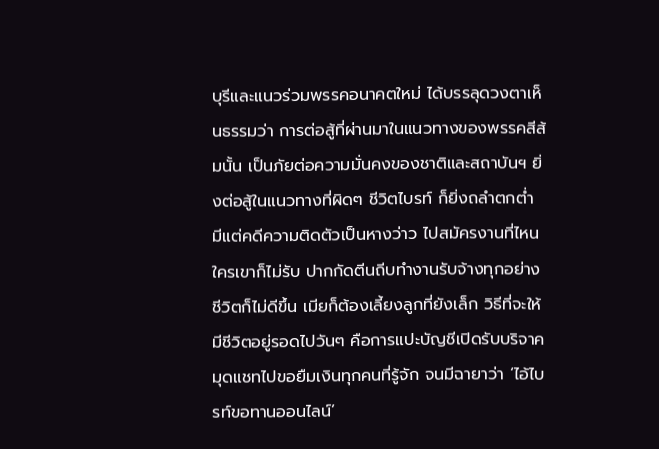บุรีและแนวร่วมพรรคอนาคตใหม่ ได้บรรลุดวงตาเห็นธรรมว่า การต่อสู้ที่ผ่านมาในแนวทางของพรรคสีส้มนั้น เป็นภัยต่อความมั่นคงของชาติและสถาบันฯ ยิ่งต่อสู้ในแนวทางที่ผิดๆ ชีวิตไบรท์ ก็ยิ่งถลำตกต่ำ มีแต่คดีความติดตัวเป็นหางว่าว ไปสมัครงานที่ไหนใครเขาก็ไม่รับ ปากกัดตีนถีบทำงานรับจ้างทุกอย่างชีวิตก็ไม่ดีขึ้น เมียก็ต้องเลี้ยงลูกที่ยังเล็ก วิธีที่จะให้มีชีวิตอยู่รอดไปวันๆ คือการแปะบัญชีเปิดรับบริจาค มุดแชทไปขอยืมเงินทุกคนที่รู้จัก จนมีฉายาว่า ‘ไอ้ไบรท์ขอทานออนไลน์’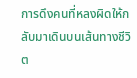การดึงคนที่หลงผิดให้กลับมาเดินบนเส้นทางชีวิต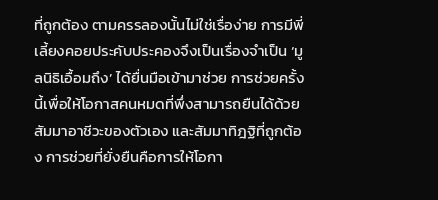ที่ถูกต้อง ตามครรลองนั้นไม่ใช่เรื่อง่าย การมีพี่เลี้ยงคอยประคับประคองจึงเป็นเรื่องจำเป็น ‘มูลนิธิเอื้อมถึง’ ได้ยื่นมือเข้ามาช่วย การช่วยครั้งนี้เพื่อให้โอกาสคนหมดที่พึ่งสามารถยืนได้ด้วยสัมมาอาชีวะของตัวเอง และสัมมาทิฎฐิที่ถูกต้อง การช่วยที่ยั่งยืนคือการให้โอกา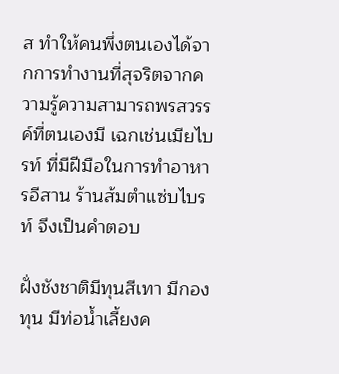ส ทำให้คนพึ่งตนเองได้จากการทำงานที่สุจริตจากความรู้ความสามารถพรสวรรค์ที่ตนเองมี เฉกเช่นเมียไบรท์ ที่มีฝีมือในการทำอาหารอีสาน ร้านส้มตำแซ่บไบรท์ จึงเป็นคำตอบ

ฝั่งชังชาติมีทุนสีเทา มีกองทุน มีท่อน้ำเลี้ยงค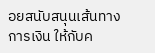อยสนับสนุนเส้นทางการเงิน ให้กับค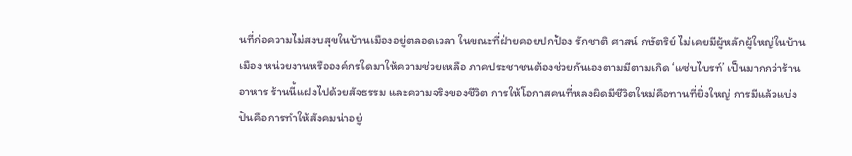นที่ก่อความไม่สงบสุขในบ้านเมืองอยู่ตลอดเวลา ในขณะที่ฝ่ายคอยปกป้อง รักชาติ ศาสน์ กษัตริย์ ไม่เคยมีผู้หลักผู้ใหญ่ในบ้านเมือง หน่วยงานหรือองค์กรใดมาให้ความช่วยเหลือ ภาคประชาชนต้องช่วยกันเองตามมีตามเกิด ‘แซ่บไบรท์’ เป็นมากกว่าร้านอาหาร ร้านนี้แฝงไปด้วยสัจธรรม และความจริงของชีวิต การให้โอกาสคนที่หลงผิดมีชีวิตใหม่คือทานที่ยิ่งใหญ่ การมีแล้วแบ่งปันคือการทำให้สังคมน่าอยู่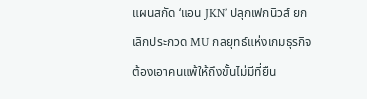แผนสกัด ‘แอน JKN’ ปลุกเฟกนิวส์ ยกเลิกประกวด MU กลยุทธ์แห่งเกมธุรกิจ ต้องเอาคนแพ้ให้ถึงขั้นไม่มีที่ยืน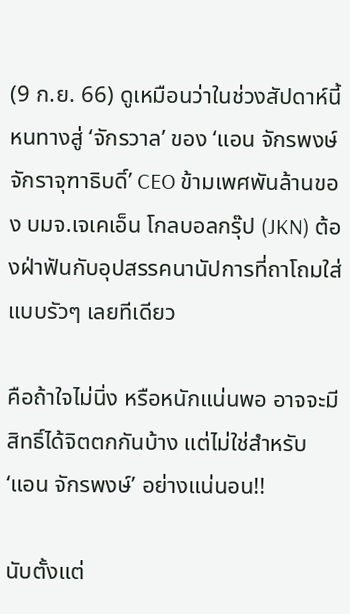(9 ก.ย. 66) ดูเหมือนว่าในช่วงสัปดาห์นี้ หนทางสู่ ‘จักรวาล’ ของ ‘แอน จักรพงษ์ จักราจุฑาธิบดิ์’ CEO ข้ามเพศพันล้านของ บมจ.เจเคเอ็น โกลบอลกรุ๊ป (JKN) ต้องฝ่าฟันกับอุปสรรคนานัปการที่ถาโถมใส่แบบรัวๆ เลยทีเดียว

คือถ้าใจไม่นิ่ง หรือหนักแน่นพอ อาจจะมีสิทธิ์ได้จิตตกกันบ้าง แต่ไม่ใช่สำหรับ ‘แอน จักรพงษ์’ อย่างแน่นอน!!

นับตั้งแต่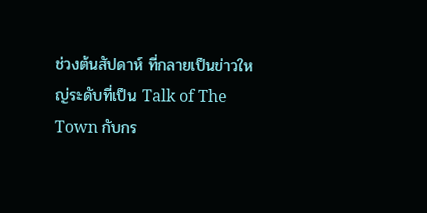ช่วงต้นสัปดาห์ ที่กลายเป็นข่าวใหญ่ระดับที่เป็น Talk of The Town กับกร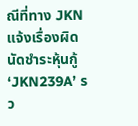ณีที่ทาง JKN แจ้งเรื่องผิดนัดชำระหุ้นกู้ ‘JKN239A’ รว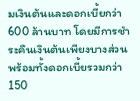มเงินต้นและดอกเบี้ยกว่า 600 ล้านบาท โดยมีการชำระคืนเงินต้นเพียงบางส่วน พร้อมทั้งดอกเบี้ยรวมกว่า 150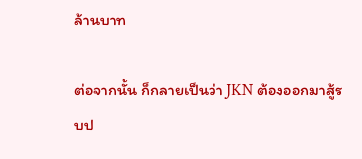ล้านบาท

ต่อจากนั้น ก็กลายเป็นว่า JKN ต้องออกมาสู้รบป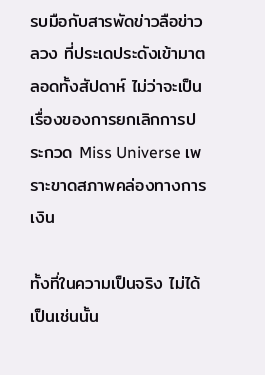รบมือกับสารพัดข่าวลือข่าวลวง ที่ประเดประดังเข้ามาตลอดทั้งสัปดาห์ ไม่ว่าจะเป็นเรื่องของการยกเลิกการประกวด Miss Universe เพราะขาดสภาพคล่องทางการเงิน

ทั้งที่ในความเป็นจริง ไม่ได้เป็นเช่นนั้น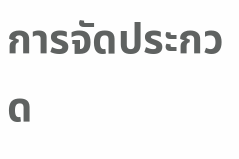การจัดประกวด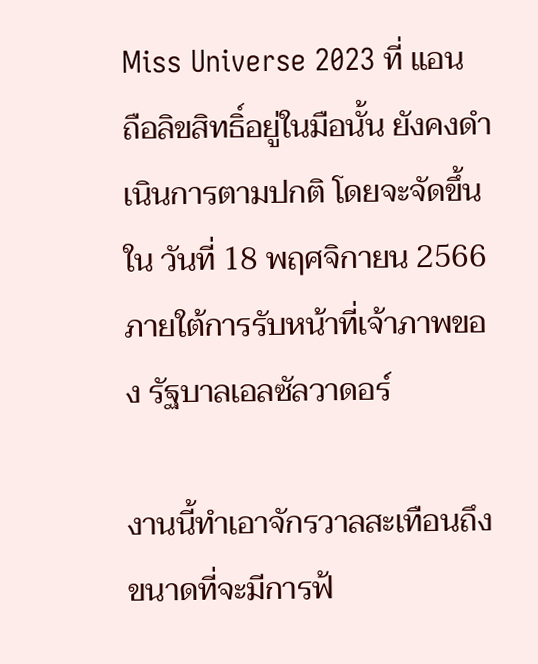Miss Universe 2023 ที่ แอน ถือลิขสิทธิ์อยู่ในมือนั้น ยังคงดำเนินการตามปกติ โดยจะจัดขึ้นใน วันที่ 18 พฤศจิกายน 2566 ภายใต้การรับหน้าที่เจ้าภาพของ รัฐบาลเอลซัลวาดอร์

งานนี้ทำเอาจักรวาลสะเทือนถึงขนาดที่จะมีการฟ้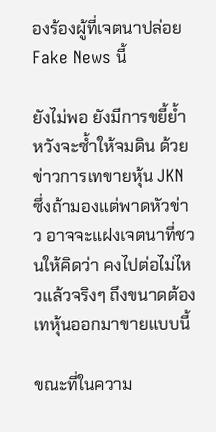องร้องผู้ที่เจตนาปล่อย Fake News นี้

ยังไม่พอ ยังมีการขยี้ย้ำหวังจะซ้ำให้จมดิน ด้วยข่าวการเทขายหุ้น JKN ซึ่งถ้ามองแต่พาดหัวข่าว อาจจะแฝงเจตนาที่ชวนให้คิดว่า คงไปต่อไม่ไหวแล้วจริงๆ ถึงขนาดต้องเทหุ้นออกมาขายแบบนี้

ขณะที่ในความ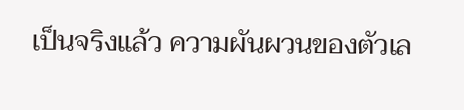เป็นจริงแล้ว ความผันผวนของตัวเล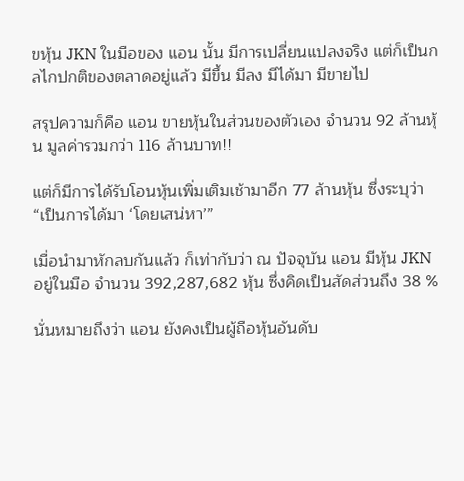ขหุ้น JKN ในมือของ แอน นั้น มีการเปลี่ยนแปลงจริง แต่ก็เป็นกลไกปกติของตลาดอยู่แล้ว มีขึ้น มีลง มีได้มา มีขายไป

สรุปความก็คือ แอน ขายหุ้นในส่วนของตัวเอง จำนวน 92 ล้านหุ้น มูลค่ารวมกว่า 116 ล้านบาท!!

แต่ก็มีการได้รับโอนหุ้นเพิ่มเติมเช้ามาอีก 77 ล้านหุ้น ซึ่งระบุว่า “เป็นการได้มา ‘โดยเสน่หา’”

เมื่อนำมาหักลบกันแล้ว ก็เท่ากับว่า ณ ปัจจุบัน แอน มีหุ้น JKN อยู่ในมือ จำนวน 392,287,682 หุ้น ซึ่งคิดเป็นสัดส่วนถึง 38 %

นั่นหมายถึงว่า แอน ยังคงเป็นผู้ถือหุ้นอันดับ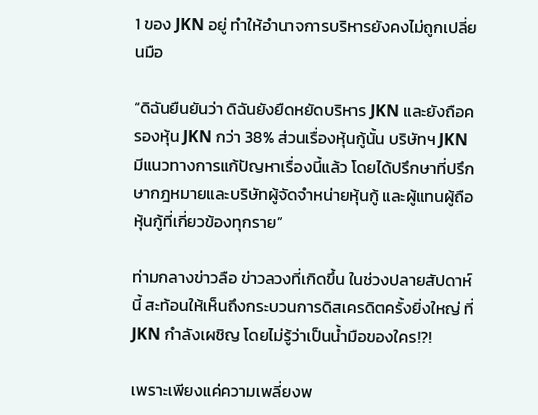1 ของ JKN อยู่ ทำให้อำนาจการบริหารยังคงไม่ถูกเปลี่ยนมือ

“ดิฉันยืนยันว่า ดิฉันยังยืดหยัดบริหาร JKN และยังถือครองหุ้น JKN กว่า 38% ส่วนเรื่องหุ้นกู้นั้น บริษัทฯ JKN มีแนวทางการแก้ปัญหาเรื่องนี้แล้ว โดยได้ปรึกษาที่ปรึกษากฎหมายและบริษัทผู้จัดจำหน่ายหุ้นกู้ และผู้แทนผู้ถือหุ้นกู้ที่เกี่ยวข้องทุกราย”

ท่ามกลางข่าวลือ ข่าวลวงที่เกิดขึ้น ในช่วงปลายสัปดาห์นี้ สะท้อนให้เห็นถึงกระบวนการดิสเครดิตครั้งยิ่งใหญ่ ที่ JKN กำลังเผชิญ โดยไม่รู้ว่าเป็นน้ำมือของใคร!?!

เพราะเพียงแค่ความเพลี่ยงพ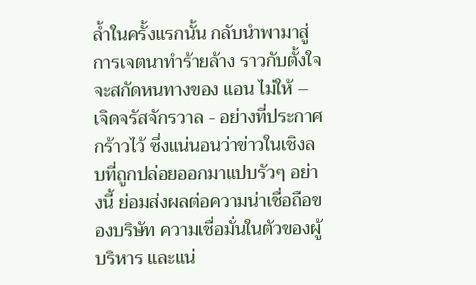ล้ำในครั้งแรกนั้น กลับนำพามาสู่การเจตนาทำร้ายล้าง ราวกับตั้งใจจะสกัดหนทางของ แอน ไม่ให้ – เจิดจรัสจักรวาล - อย่างที่ประกาศกร้าวไว้ ซึ่งแน่นอนว่าข่าวในเชิงลบที่ถูกปล่อยออกมาแปบรัวๆ อย่างนี้ ย่อมส่งผลต่อความน่าเชื่อถือของบริษัท ความเชื่อมั่นในตัวของผู้บริหาร และแน่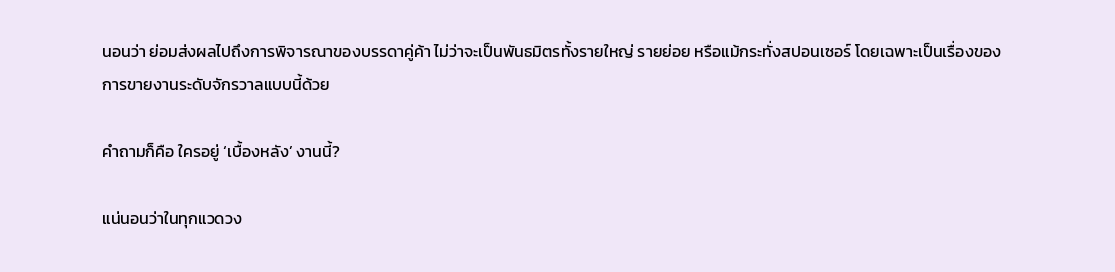นอนว่า ย่อมส่งผลไปถึงการพิจารณาของบรรดาคู่ค้า ไม่ว่าจะเป็นพันธมิตรทั้งรายใหญ่ รายย่อย หรือแม้กระทั่งสปอนเซอร์ โดยเฉพาะเป็นเรื่องของการขายงานระดับจักรวาลแบบนี้ด้วย

คำถามก็คือ ใครอยู่ ‘เบื้องหลัง’ งานนี้?

แน่นอนว่าในทุกแวดวง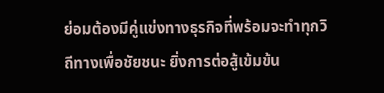ย่อมต้องมีคู่แข่งทางธุรกิจที่พร้อมจะทำทุกวิถีทางเพื่อชัยชนะ ยิ่งการต่อสู้เข้มข้น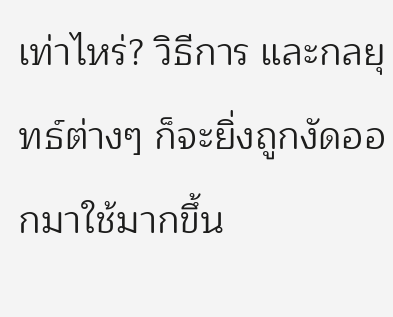เท่าไหร่? วิธีการ และกลยุทธ์ต่างๆ ก็จะยิ่งถูกงัดออกมาใช้มากขึ้น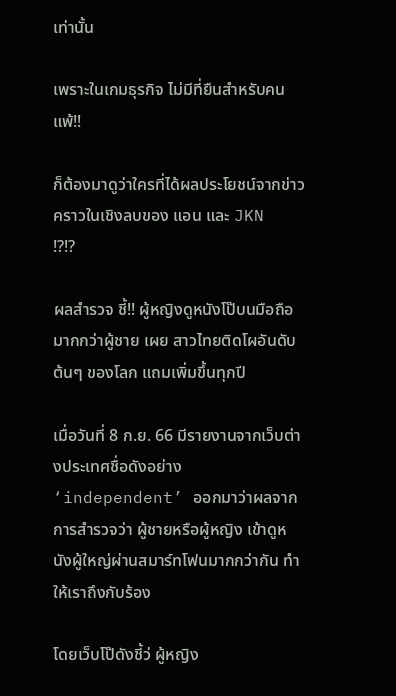เท่านั้น

เพราะในเกมธุรกิจ ไม่มีที่ยืนสำหรับคนแพ้!!

ก็ต้องมาดูว่าใครที่ได้ผลประโยชน์จากข่าวคราวในเชิงลบของ แอน และ JKN !?!?

ผลสำรวจ ชี้!! ผู้หญิงดูหนังโป๊บนมือถือมากกว่าผู้ชาย เผย สาวไทยติดโผอันดับต้นๆ ของโลก แถมเพิ่มขึ้นทุกปี

เมื่อวันที่ 8 ก.ย. 66 มีรายงานจากเว็บต่างประเทศชื่อดังอย่าง ‘independent’ ออกมาว่าผลจากการสำรวจว่า ผู้ชายหรือผู้หญิง เข้าดูหนังผู้ใหญ่ผ่านสมาร์ทโฟนมากกว่ากัน ทำให้เราถึงกับร้อง

โดยเว็บโป๊ดังชี้ว่ ผู้หญิง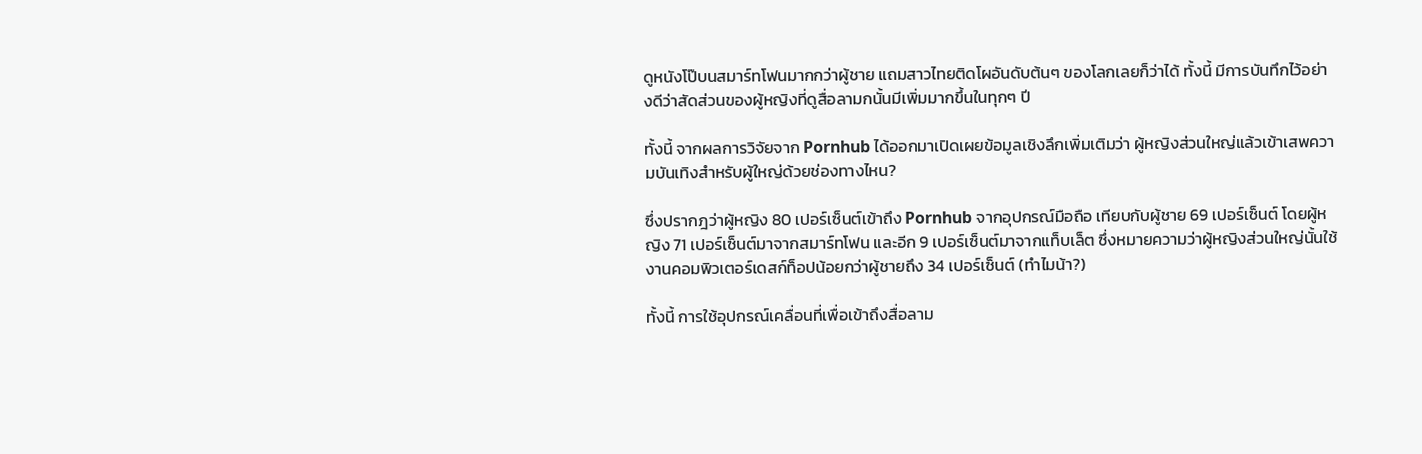ดูหนังโป๊บนสมาร์ทโฟนมากกว่าผู้ชาย แถมสาวไทยติดโผอันดับต้นๆ ของโลกเลยก็ว่าได้ ทั้งนี้ มีการบันทึกไว้อย่างดีว่าสัดส่วนของผู้หญิงที่ดูสื่อลามกนั้นมีเพิ่มมากขึ้นในทุกๆ ปี

ทั้งนี้ จากผลการวิจัยจาก Pornhub ได้ออกมาเปิดเผยข้อมูลเชิงลึกเพิ่มเติมว่า ผู้หญิงส่วนใหญ่แล้วเข้าเสพความบันเทิงสำหรับผู้ใหญ่ด้วยช่องทางไหน?

ซึ่งปรากฎว่าผู้หญิง 80 เปอร์เซ็นต์เข้าถึง Pornhub จากอุปกรณ์มือถือ เทียบกับผู้ชาย 69 เปอร์เซ็นต์ โดยผู้หญิง 71 เปอร์เซ็นต์มาจากสมาร์ทโฟน และอีก 9 เปอร์เซ็นต์มาจากแท็บเล็ต ซึ่งหมายความว่าผู้หญิงส่วนใหญ่นั้นใช้งานคอมพิวเตอร์เดสก์ท็อปน้อยกว่าผู้ชายถึง 34 เปอร์เซ็นต์ (ทำไมน้า?)

ทั้งนี้ การใช้อุปกรณ์เคลื่อนที่เพื่อเข้าถึงสื่อลาม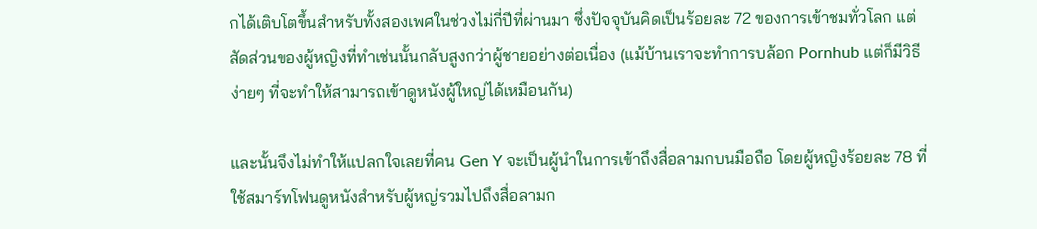กได้เติบโตขึ้นสำหรับทั้งสองเพศในช่วงไม่กี่ปีที่ผ่านมา ซึ่งปัจจุบันคิดเป็นร้อยละ 72 ของการเข้าชมทั่วโลก แต่สัดส่วนของผู้หญิงที่ทำเช่นนั้นกลับสูงกว่าผู้ชายอย่างต่อเนื่อง (แม้บ้านเราจะทำการบล้อก Pornhub แต่ก็มีวิธีง่ายๆ ที่จะทำให้สามารถเข้าดูหนังผู้ใหญ่ได้เหมือนกัน)

และนั้นจึงไม่ทำให้แปลกใจเลยที่คน Gen Y จะเป็นผู้นำในการเข้าถึงสื่อลามกบนมือถือ โดยผู้หญิงร้อยละ 78 ที่ใช้สมาร์ทโฟนดูหนังสำหรับผู้หญ่รวมไปถึงสื่อลามก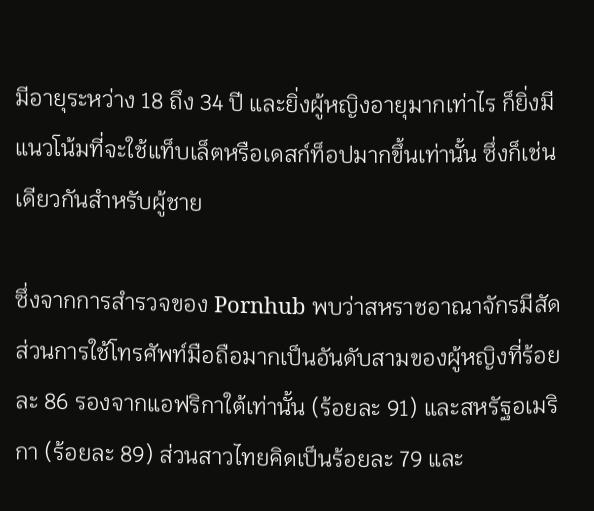มีอายุระหว่าง 18 ถึง 34 ปี และยิ่งผู้หญิงอายุมากเท่าไร ก็ยิ่งมีแนวโน้มที่จะใช้แท็บเล็ตหรือเดสก์ท็อปมากขึ้นเท่านั้น ซึ่งก็เช่นเดียวกันสำหรับผู้ชาย

ซึ่งจากการสำรวจของ Pornhub พบว่าสหราชอาณาจักรมีสัดส่วนการใช้โทรศัพท์มือถือมากเป็นอันดับสามของผู้หญิงที่ร้อยละ 86 รองจากแอฟริกาใต้เท่านั้น (ร้อยละ 91) และสหรัฐอเมริกา (ร้อยละ 89) ส่วนสาวไทยคิดเป็นร้อยละ 79 และ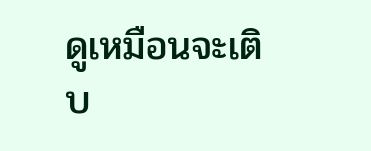ดูเหมือนจะเติบ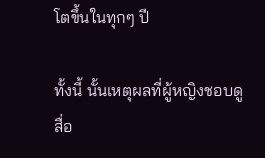โตขึ้นในทุกๆ ปี

ทั้งนี้ นั้นเหตุผลที่ผู้หญิงชอบดูสื่อ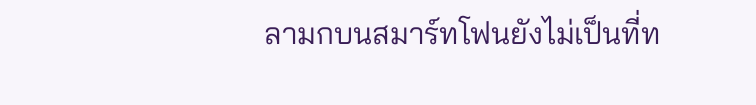ลามกบนสมาร์ทโฟนยังไม่เป็นที่ท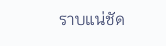ราบแน่ชัด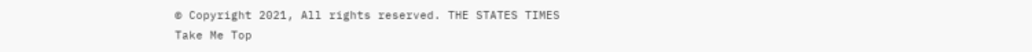© Copyright 2021, All rights reserved. THE STATES TIMES
Take Me Top